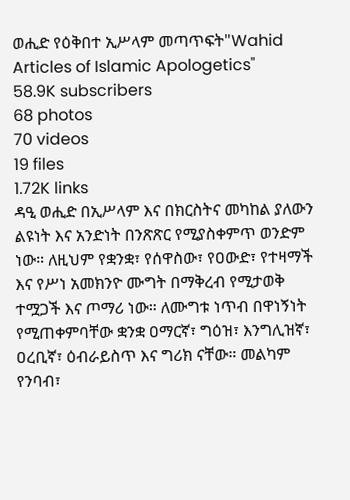ወሒድ የዕቅበተ ኢሥላም መጣጥፍት"Wahid Articles of Islamic Apologetics"
58.9K subscribers
68 photos
70 videos
19 files
1.72K links
ዳዒ ወሒድ በኢሥላም እና በክርስትና መካከል ያለውን ልዩነት እና አንድነት በንጽጽር የሚያስቀምጥ ወንድም ነው። ለዚህም የቋንቋ፣ የሰዋስው፣ የዐውድ፣ የተዛማች እና የሥነ አመክንዮ ሙግት በማቅረብ የሚታወቅ ተሟጋች እና ጦማሪ ነው። ለሙግቱ ነጥብ በዋነኝነት የሚጠቀምባቸው ቋንቋ ዐማርኛ፣ ግዕዝ፣ እንግሊዝኛ፣ ዐረቢኛ፣ ዕብራይስጥ እና ግሪክ ናቸው። መልካም የንባብ፣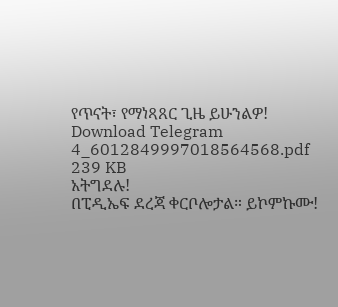የጥናት፣ የማነጻጸር ጊዜ ይሁንልዎ!
Download Telegram
4_6012849997018564568.pdf
239 KB
አትግደሉ!
በፒዲኤፍ ደረጃ ቀርቦሎታል። ይኮምኩሙ!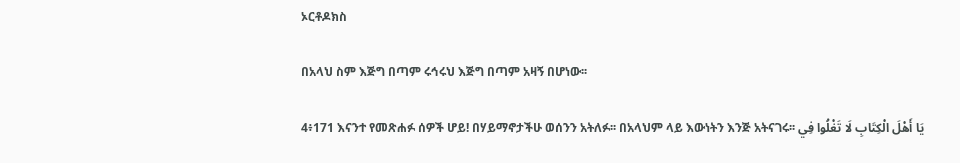ኦርቶዶክስ

በአላህ ስም እጅግ በጣም ሩኅሩህ እጅግ በጣም አዛኝ በሆነው፡፡

4፥171 እናንተ የመጽሐፉ ሰዎች ሆይ! በሃይማኖታችሁ ወሰንን አትለፉ፡፡ በአላህም ላይ እውነትን እንጅ አትናገሩ፡፡ يَا أَهْلَ الْكِتَابِ لَا تَغْلُوا فِي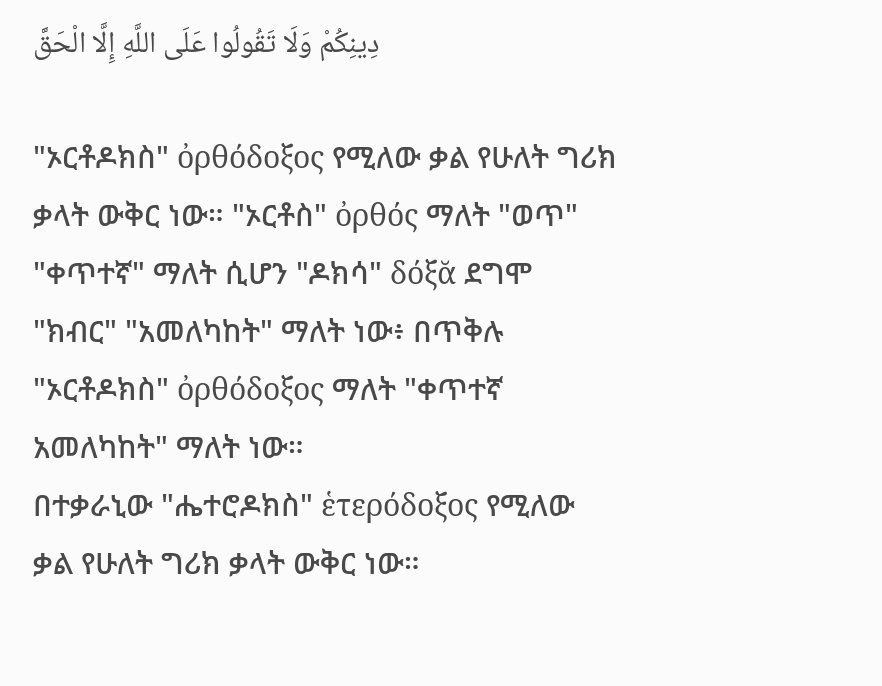دِينِكُمْ وَلَا تَقُولُوا عَلَى اللَّهِ إِلَّا الْحَقَّ

"ኦርቶዶክስ" ὀρθόδοξος የሚለው ቃል የሁለት ግሪክ ቃላት ውቅር ነው። "ኦርቶስ" ὀρθός ማለት "ወጥ" "ቀጥተኛ" ማለት ሲሆን "ዶክሳ" δόξᾰ ደግሞ "ክብር" "አመለካከት" ማለት ነው፥ በጥቅሉ "ኦርቶዶክስ" ὀρθόδοξος ማለት "ቀጥተኛ አመለካከት" ማለት ነው።
በተቃራኒው "ሔተሮዶክስ" ἑτερόδοξος የሚለው ቃል የሁለት ግሪክ ቃላት ውቅር ነው።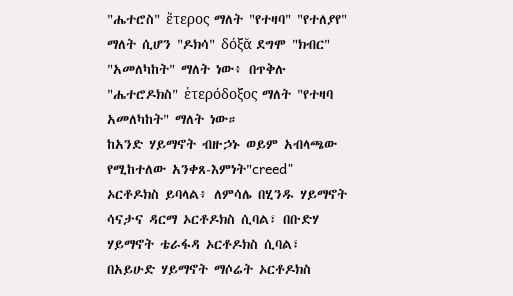"ሔተሮስ" ἕτερος ማለት "የተዛባ" "የተለያየ" ማለት ሲሆን "ዶክሳ" δόξᾰ ደግሞ "ክብር" "አመለካከት" ማለት ነው፥ በጥቅሉ "ሔተሮዶክስ" ἑτερόδοξος ማለት "የተዛባ አመለካከት" ማለት ነው።
ከአንድ ሃይማኖት ብዙኃኑ ወይም አብላጫው የሚከተለው አንቀጸ-እምነት"creed" ኦርቶዶክስ ይባላል፥ ለምሳሌ በሂንዱ ሃይማኖት ሳናታና ዳርማ ኦርቶዶክስ ሲባል፣ በቡድሃ ሃይማኖት ቴራፋዳ ኦርቶዶክስ ሲባል፣ በአይሁድ ሃይማኖት ማሶሬት ኦርቶዶክስ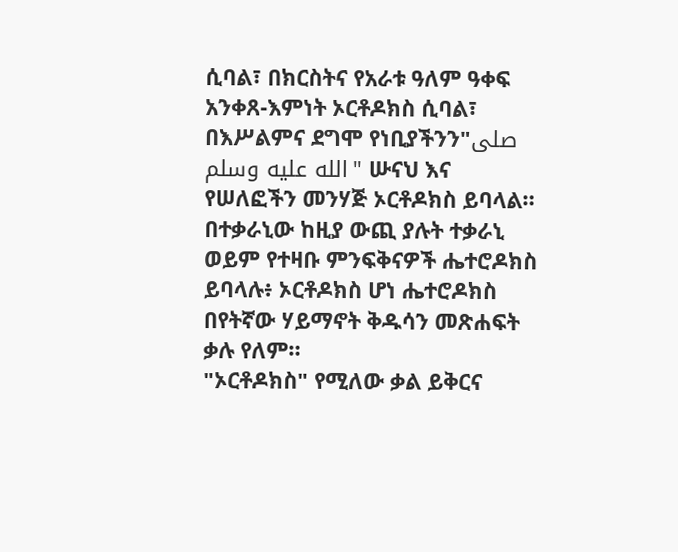ሲባል፣ በክርስትና የአራቱ ዓለም ዓቀፍ አንቀጸ-እምነት ኦርቶዶክስ ሲባል፣ በእሥልምና ደግሞ የነቢያችንን"صلى الله عليه وسلم" ሡናህ እና የሠለፎችን መንሃጅ ኦርቶዶክስ ይባላል።
በተቃራኒው ከዚያ ውጪ ያሉት ተቃራኒ ወይም የተዛቡ ምንፍቅናዎች ሔተሮዶክስ ይባላሉ፥ ኦርቶዶክስ ሆነ ሔተሮዶክስ በየትኛው ሃይማኖት ቅዱሳን መጽሐፍት ቃሉ የለም።
"ኦርቶዶክስ" የሚለው ቃል ይቅርና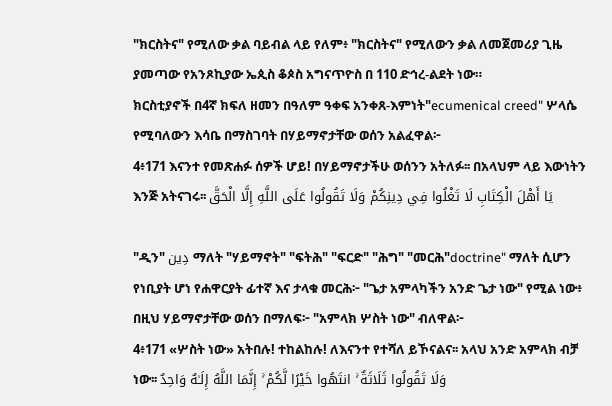"ክርስትና" የሚለው ቃል ባይብል ላይ የለም፥ "ክርስትና" የሚለውን ቃል ለመጀመሪያ ጊዜ ያመጣው የአንጾኪያው ኤጲስ ቆጶስ አግናጥዮስ በ 110 ድኅረ-ልደት ነው።
ክርስቲያኖች በ4ኛ ክፍለ ዘመን በዓለም ዓቀፍ አንቀጸ-እምነት"ecumenical creed" ሦላሴ የሚባለውን እሳቤ በማስገባት በሃይማኖታቸው ወሰን አልፈዋል፦
4፥171 እናንተ የመጽሐፉ ሰዎች ሆይ! በሃይማኖታችሁ ወሰንን አትለፉ፡፡ በአላህም ላይ እውነትን እንጅ አትናገሩ፡፡ يَا أَهْلَ الْكِتَابِ لَا تَغْلُوا فِي دِينِكُمْ وَلَا تَقُولُوا عَلَى اللَّهِ إِلَّا الْحَقَّ

"ዲን" دِين ማለት "ሃይማኖት" "ፍትሕ" "ፍርድ" "ሕግ" "መርሕ"doctrine" ማለት ሲሆን የነቢያት ሆነ የሐዋርያት ፊተኛ እና ታላቁ መርሕ፦ "ጌታ አምላካችን አንድ ጌታ ነው" የሚል ነው፥ በዚህ ሃይማኖታቸው ወሰን በማለፍ፦ "አምላክ ሦስት ነው" ብለዋል፦
4፥171 «ሦስት ነው» አትበሉ! ተከልከሉ! ለእናንተ የተሻለ ይኾናልና፡፡ አላህ አንድ አምላክ ብቻ ነው፡፡ وَلَا تَقُولُوا ثَلَاثَةٌ ۚ انتَهُوا خَيْرًا لَّكُمْ ۚ إِنَّمَا اللَّهُ إِلَـٰهٌ وَاحِدٌ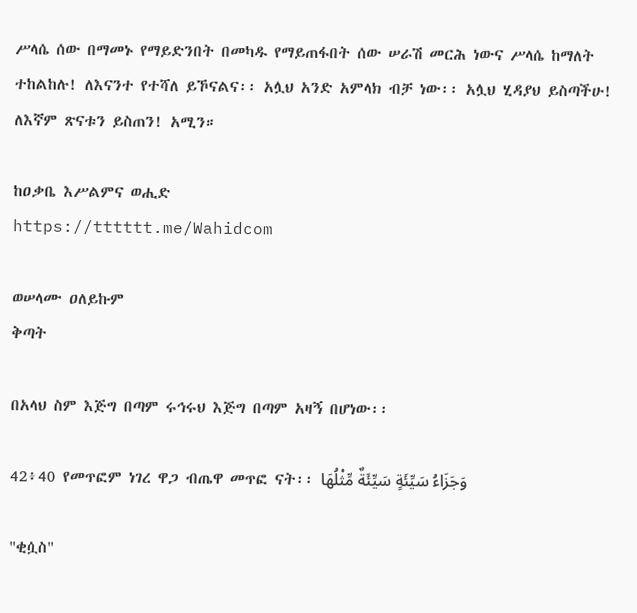ሥላሴ ሰው በማመኑ የማይድንበት በመካዱ የማይጠፋበት ሰው ሠራሽ መርሕ ነውና ሥላሴ ከማለት ተከልከሉ! ለእናንተ የተሻለ ይኾናልና፡፡ አሏህ አንድ አምላክ ብቻ ነው፡፡ አሏህ ሂዳያህ ይስጣችሁ! ለእኛም ጽናቱን ይስጠን! አሚን።

ከዐቃቤ እሥልምና ወሒድ
https://tttttt.me/Wahidcom

ወሠላሙ ዐለይኩም
ቅጣት

በአላህ ስም እጅግ በጣም ሩኅሩህ እጅግ በጣም አዛኝ በሆነው፡፡

42፥40 የመጥፎም ነገረ ዋጋ ብጤዋ መጥፎ ናት፡፡ وَجَزَاءُ سَيِّئَةٍ سَيِّئَةٌ مِّثْلُهَا

"ቂሷስ"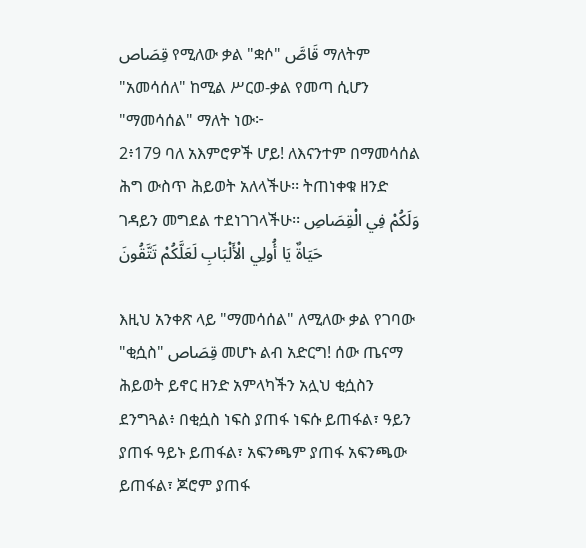قِصَاص የሚለው ቃል "ቋሶ" قَاصَّ ማለትም "አመሳሰለ" ከሚል ሥርወ-ቃል የመጣ ሲሆን "ማመሳሰል" ማለት ነው፦
2፥179 ባለ አእምሮዎች ሆይ! ለእናንተም በማመሳሰል ሕግ ውስጥ ሕይወት አለላችሁ፡፡ ትጠነቀቁ ዘንድ ገዳይን መግደል ተደነገገላችሁ፡፡ وَلَكُمْ فِي الْقِصَاصِ حَيَاةٌ يَا أُولِي الْأَلْبَابِ لَعَلَّكُمْ تَتَّقُونَ

እዚህ አንቀጽ ላይ "ማመሳሰል" ለሚለው ቃል የገባው "ቂሷስ" قِصَاص መሆኑ ልብ አድርግ! ሰው ጤናማ ሕይወት ይኖር ዘንድ አምላካችን አሏህ ቂሷስን ደንግጓል፥ በቂሷስ ነፍስ ያጠፋ ነፍሱ ይጠፋል፣ ዓይን ያጠፋ ዓይኑ ይጠፋል፣ አፍንጫም ያጠፋ አፍንጫው ይጠፋል፣ ጆሮም ያጠፋ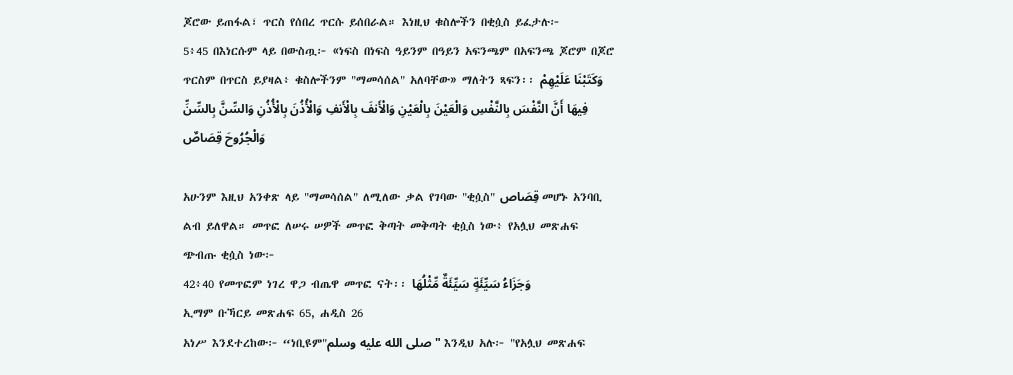ጆሮው ይጠፋል፣ ጥርስ የሰበረ ጥርሱ ይሰበራል። እነዚህ ቁስሎችን በቂሷስ ይፈታሉ፦
5፥45 በእነርሱም ላይ በውስጧ፦ «ነፍስ በነፍስ ዓይንም በዓይን አፍንጫም በአፍንጫ ጆሮም በጆሮ ጥርስም በጥርስ ይያዛል፥ ቁስሎችንም "ማመሳሰል" አለባቸው» ማለትን ጻፍን፡፡ وَكَتَبْنَا عَلَيْهِمْ فِيهَا أَنَّ النَّفْسَ بِالنَّفْسِ وَالْعَيْنَ بِالْعَيْنِ وَالْأَنفَ بِالْأَنفِ وَالْأُذُنَ بِالْأُذُنِ وَالسِّنَّ بِالسِّنِّ وَالْجُرُوحَ قِصَاصٌ

አሁንም እዚህ አንቀጽ ላይ "ማመሳሰል" ለሚለው ቃል የገባው "ቂሷስ" قِصَاص መሆኑ አንባቢ ልብ ይለዋል። መጥፎ ለሠሩ ሠዎች መጥፎ ቅጣት መቅጣት ቂሷስ ነው፥ የአሏህ መጽሐፍ ጭብጡ ቂሷስ ነው፦
42፥40 የመጥፎም ነገረ ዋጋ ብጤዋ መጥፎ ናት፡፡ وَجَزَاءُ سَيِّئَةٍ سَيِّئَةٌ مِّثْلُهَا
ኢማም ቡኻርይ መጽሐፍ 65, ሐዲስ 26
አነሥ እንደተረከው፦ “ነቢዩም"صلى الله عليه وسلم" እንዲህ አሉ፦ "የአሏህ መጽሐፍ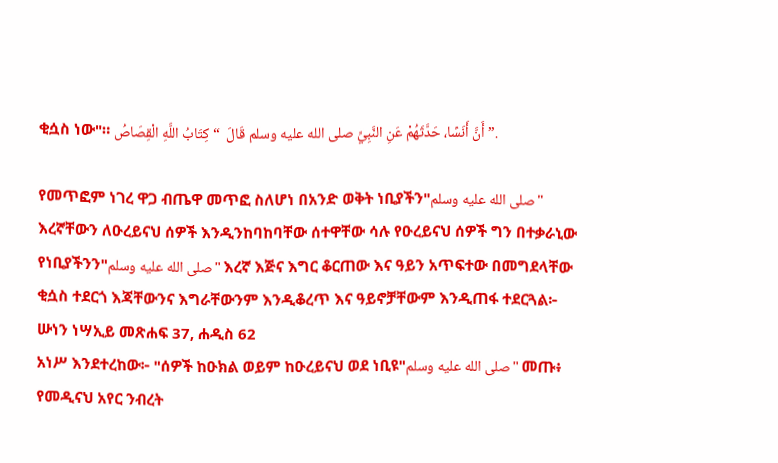ቂሷስ ነው"። أَنَّ أَنَسًا، حَدَّثَهُمْ عَنِ النَّبِيِّ صلى الله عليه وسلم قَالَ  “ كِتَابُ اللَّهِ الْقِصَاصُ ”.

የመጥፎም ነገረ ዋጋ ብጤዋ መጥፎ ስለሆነ በአንድ ወቅት ነቢያችን"صلى الله عليه وسلم" እረኛቸውን ለዑረይናህ ሰዎች እንዲንከባከባቸው ሰተዋቸው ሳሉ የዑረይናህ ሰዎች ግን በተቃራኒው የነቢያችንን"صلى الله عليه وسلم" እረኛ እጅና እግር ቆርጠው እና ዓይን አጥፍተው በመግደላቸው ቂሷስ ተደርጎ እጃቸውንና እግራቸውንም እንዲቆረጥ እና ዓይኖቻቸውም እንዲጠፋ ተደርጓል፦
ሡነን ነሣኢይ መጽሐፍ 37, ሐዲስ 62
አነሥ እንደተረከው፦ "ሰዎች ከዑክል ወይም ከዑረይናህ ወደ ነቢዩ"صلى الله عليه وسلم" መጡ፥ የመዲናህ አየር ንብረት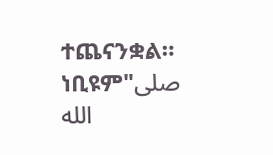ተጨናንቋል። ነቢዩም"صلى الله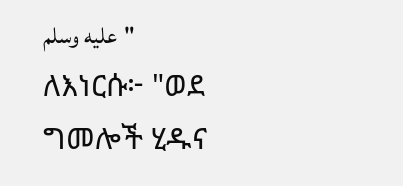عليه وسلم" ለእነርሱ፦ "ወደ ግመሎች ሂዱና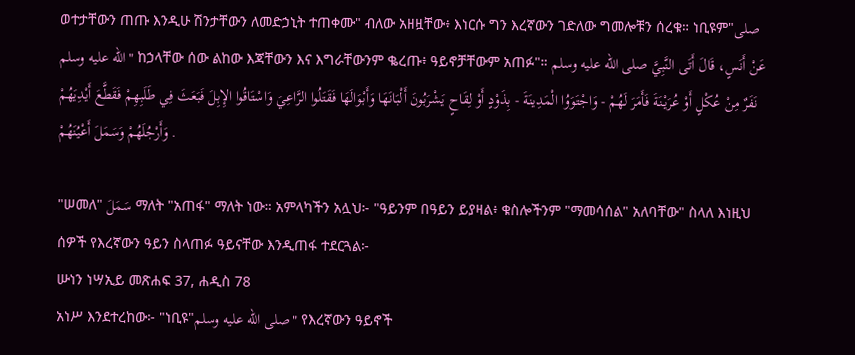ወተታቸውን ጠጡ እንዲሁ ሽንታቸውን ለመድኃኒት ተጠቀሙ" ብለው አዘዟቸው፥ እነርሱ ግን እረኛውን ገድለው ግመሎቹን ሰረቁ። ነቢዩም"صلى الله عليه وسلم" ከኃላቸው ሰው ልከው እጃቸውን እና እግራቸውንም ቈረጡ፥ ዓይኖቻቸውም አጠፉ"። عَنْ أَنَسٍ، قَالَ أَتَى النَّبِيَّ صلى الله عليه وسلم نَفَرٌ مِنْ عُكْلٍ أَوْ عُرَيْنَةَ فَأَمَرَ لَهُمْ - وَاجْتَوَوُا الْمَدِينَةَ - بِذَوْدٍ أَوْ لِقَاحٍ يَشْرَبُونَ أَلْبَانَهَا وَأَبْوَالَهَا فَقَتَلُوا الرَّاعِيَ وَاسْتَاقُوا الإِبِلَ فَبَعَثَ فِي طَلَبِهِمْ فَقَطَّعَ أَيْدِيَهُمْ وَأَرْجُلَهُمْ وَسَمَلَ أَعْيُنَهُمْ .

"ሠመለ" سَمَلَ ማለት "አጠፋ" ማለት ነው። አምላካችን አሏህ፦ "ዓይንም በዓይን ይያዛል፥ ቁስሎችንም "ማመሳሰል" አለባቸው" ስላለ እነዚህ ሰዎች የእረኛውን ዓይን ስላጠፉ ዓይናቸው እንዲጠፋ ተደርጓል፦
ሡነን ነሣኢይ መጽሐፍ 37, ሐዲስ 78
አነሥ እንደተረከው፦ "ነቢዩ"صلى الله عليه وسلم" የእረኛውን ዓይኖች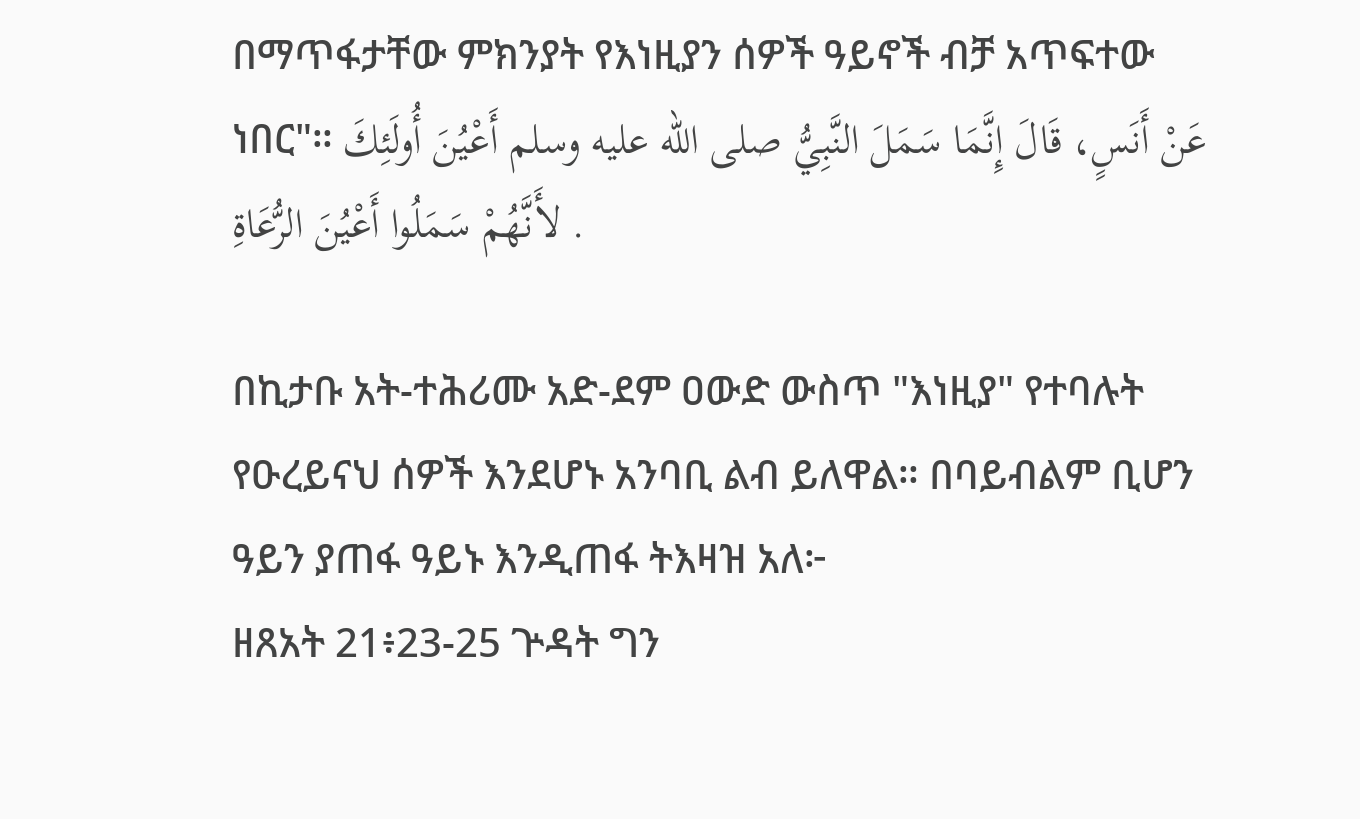በማጥፋታቸው ምክንያት የእነዚያን ሰዎች ዓይኖች ብቻ አጥፍተው ነበር"። عَنْ أَنَسٍ، قَالَ إِنَّمَا سَمَلَ النَّبِيُّ صلى الله عليه وسلم أَعْيُنَ أُولَئِكَ لأَنَّهُمْ سَمَلُوا أَعْيُنَ الرُّعَاةِ .

በኪታቡ አት-ተሕሪሙ አድ-ደም ዐውድ ውስጥ "እነዚያ" የተባሉት የዑረይናህ ሰዎች እንደሆኑ አንባቢ ልብ ይለዋል። በባይብልም ቢሆን ዓይን ያጠፋ ዓይኑ እንዲጠፋ ትእዛዝ አለ፦
ዘጸአት 21፥23-25 ጕዳት ግን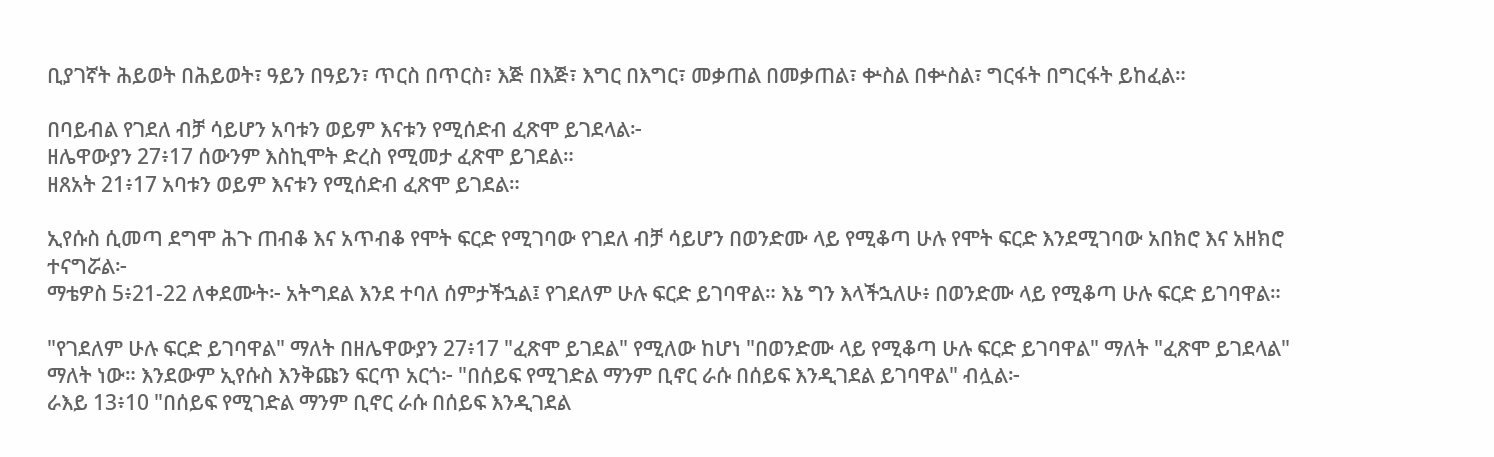ቢያገኛት ሕይወት በሕይወት፣ ዓይን በዓይን፣ ጥርስ በጥርስ፣ እጅ በእጅ፣ እግር በእግር፣ መቃጠል በመቃጠል፣ ቍስል በቍስል፣ ግርፋት በግርፋት ይከፈል።

በባይብል የገደለ ብቻ ሳይሆን አባቱን ወይም እናቱን የሚሰድብ ፈጽሞ ይገደላል፦
ዘሌዋውያን 27፥17 ሰውንም እስኪሞት ድረስ የሚመታ ፈጽሞ ይገደል።
ዘጸአት 21፥17 አባቱን ወይም እናቱን የሚሰድብ ፈጽሞ ይገደል።

ኢየሱስ ሲመጣ ደግሞ ሕጉ ጠብቆ እና አጥብቆ የሞት ፍርድ የሚገባው የገደለ ብቻ ሳይሆን በወንድሙ ላይ የሚቆጣ ሁሉ የሞት ፍርድ እንደሚገባው አበክሮ እና አዘክሮ ተናግሯል፦
ማቴዎስ 5፥21-22 ለቀደሙት፦ አትግደል እንደ ተባለ ሰምታችኋል፤ የገደለም ሁሉ ፍርድ ይገባዋል። እኔ ግን እላችኋለሁ፥ በወንድሙ ላይ የሚቆጣ ሁሉ ፍርድ ይገባዋል።

"የገደለም ሁሉ ፍርድ ይገባዋል" ማለት በዘሌዋውያን 27፥17 "ፈጽሞ ይገደል" የሚለው ከሆነ "በወንድሙ ላይ የሚቆጣ ሁሉ ፍርድ ይገባዋል" ማለት "ፈጽሞ ይገደላል" ማለት ነው። እንደውም ኢየሱስ እንቅጩን ፍርጥ አርጎ፦ "በሰይፍ የሚገድል ማንም ቢኖር ራሱ በሰይፍ እንዲገደል ይገባዋል" ብሏል፦
ራእይ 13፥10 "በሰይፍ የሚገድል ማንም ቢኖር ራሱ በሰይፍ እንዲገደል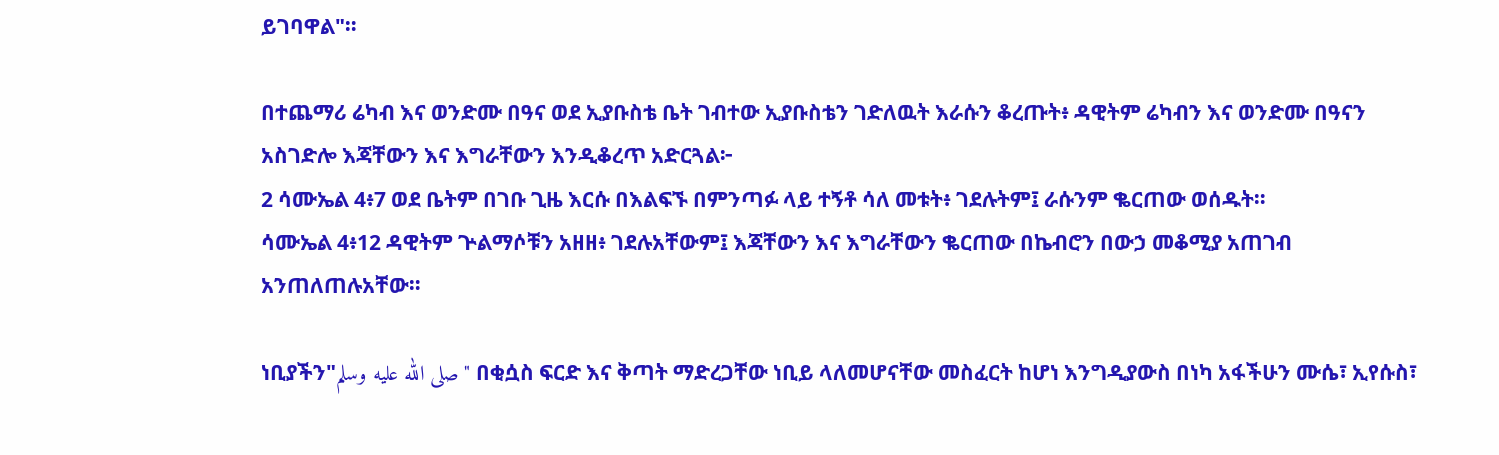ይገባዋል"።

በተጨማሪ ሬካብ እና ወንድሙ በዓና ወደ ኢያቡስቴ ቤት ገብተው ኢያቡስቴን ገድለዉት እራሱን ቆረጡት፥ ዳዊትም ሬካብን እና ወንድሙ በዓናን አስገድሎ እጃቸውን እና እግራቸውን እንዲቆረጥ አድርጓል፦
2 ሳሙኤል 4፥7 ወደ ቤትም በገቡ ጊዜ እርሱ በእልፍኙ በምንጣፉ ላይ ተኝቶ ሳለ መቱት፥ ገደሉትም፤ ራሱንም ቈርጠው ወሰዱት።
ሳሙኤል 4፥12 ዳዊትም ጕልማሶቹን አዘዘ፥ ገደሉአቸውም፤ እጃቸውን እና እግራቸውን ቈርጠው በኬብሮን በውኃ መቆሚያ አጠገብ አንጠለጠሉአቸው።

ነቢያችን"صلى الله عليه وسلم" በቂሷስ ፍርድ እና ቅጣት ማድረጋቸው ነቢይ ላለመሆናቸው መስፈርት ከሆነ እንግዲያውስ በነካ አፋችሁን ሙሴ፣ ኢየሱስ፣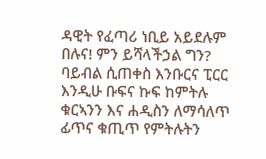ዳዊት የፈጣሪ ነቢይ አይደሉም በሉና! ምን ይሻላችኃል ግን? ባይብል ሲጠቀስ እንቡርና ፒርር እንዲሁ ቡፍና ኩፍ ከምትሉ ቁርኣንን እና ሐዲስን ለማሳለጥ ፊጥና ቁጢጥ የምትሉትን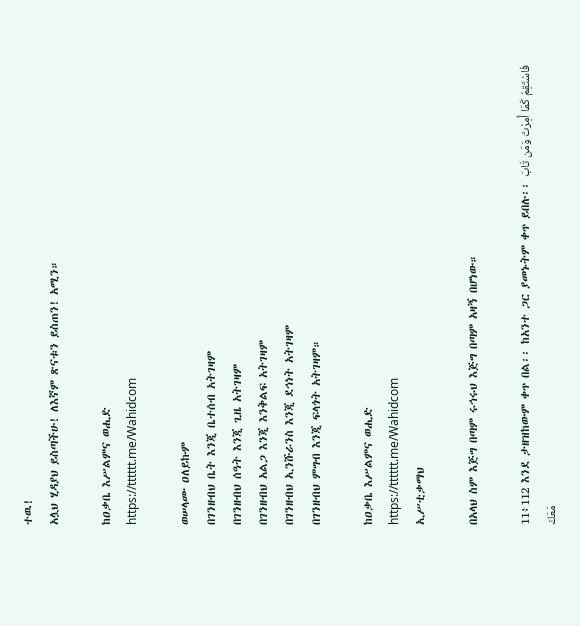ተዉ!
አሏህ ሂዳያህ ይስጣችሁ! ለእኛም ጽናቱን ይስጠን! አሚን።

ከዐቃቤ እሥልምና ወሒድ
https://tttttt.me/Wahidcom

ወሠላሙ ዐለይኩም
በገንዘብህ ቤት እንጂ ቤተሰብ አትገዛም
በገንዘብህ ሰዓት እንጂ ጊዜ አትገዛም
በገንዘብህ አልጋ እንጂ እንቅልፍ አትገዛም
በገንዘብህ ኢንሹራንስ እንጂ ደኅነት አትገዛም
በገንዘብህ ምግብ እንጂ ፍላጎት አትገዛም።

ከዐቃቤ እሥልምና ወሒድ
https://tttttt.me/Wahidcom
ኢሥቲቃማህ

በአላህ ስም እጅግ በጣም ሩኅሩህ እጅግ በጣም አዛኝ በሆነው።

11፥112 እንደ ታዘዝከውም ቀጥ በል፡፡ ከአንተ ጋር ያመኑትም ቀጥ ይበሉ፡፡ فَاسْتَقِمْ كَمَا أُمِرْتَ وَمَن تَابَ مَعَكَ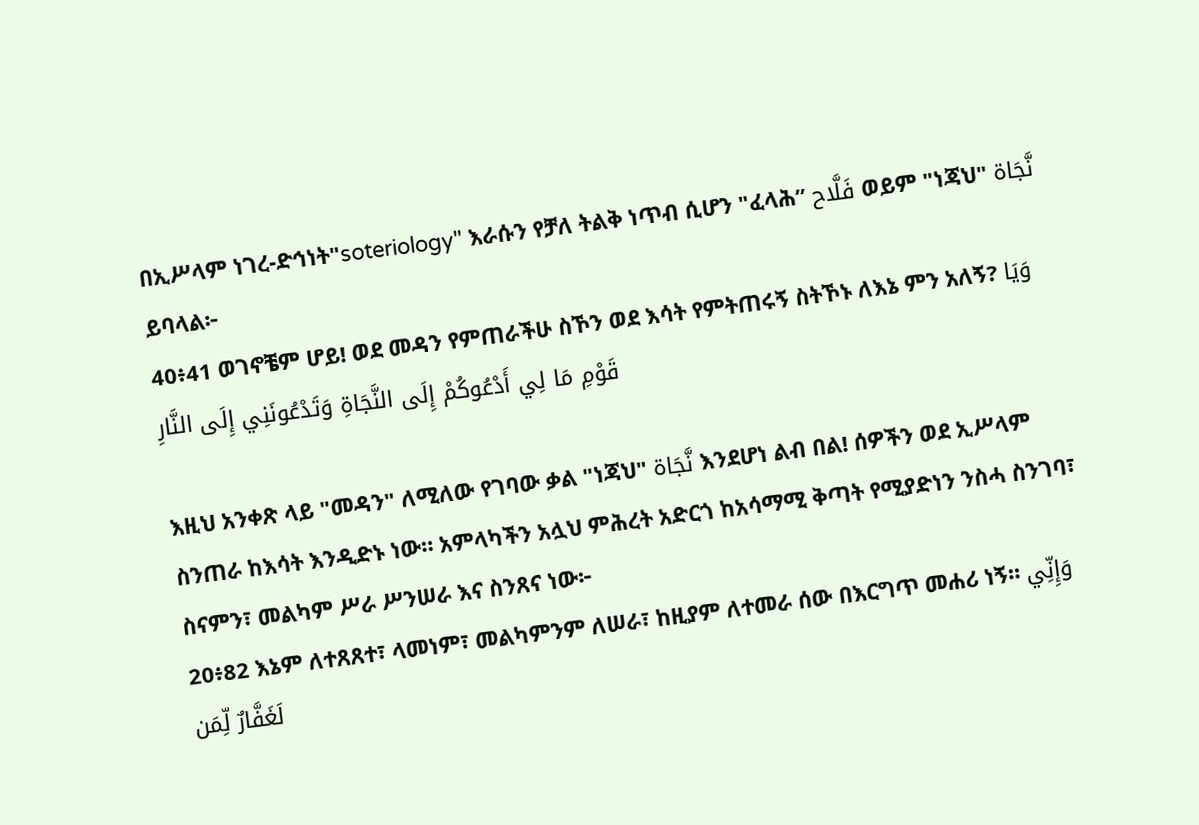በኢሥላም ነገረ-ድኅነት"soteriology" እራሱን የቻለ ትልቅ ነጥብ ሲሆን "ፈላሕ” فَلَّاح ወይም "ነጃህ" نَّجَاة ይባላል፦
40፥41 ወገኖቼም ሆይ! ወደ መዳን የምጠራችሁ ስኾን ወደ እሳት የምትጠሩኝ ስትኾኑ ለእኔ ምን አለኝ? وَيَا قَوْمِ مَا لِي أَدْعُوكُمْ إِلَى النَّجَاةِ وَتَدْعُونَنِي إِلَى النَّارِ

እዚህ አንቀጽ ላይ "መዳን" ለሚለው የገባው ቃል "ነጃህ" نَّجَاة እንደሆነ ልብ በል! ሰዎችን ወደ ኢሥላም ስንጠራ ከእሳት እንዲድኑ ነው። አምላካችን አሏህ ምሕረት አድርጎ ከአሳማሚ ቅጣት የሚያድነን ንስሓ ስንገባ፣ ስናምን፣ መልካም ሥራ ሥንሠራ እና ስንጸና ነው፦
20፥82 እኔም ለተጸጸተ፣ ላመነም፣ መልካምንም ለሠራ፣ ከዚያም ለተመራ ሰው በእርግጥ መሐሪ ነኝ። وَإِنِّي لَغَفَّارٌ لِّمَن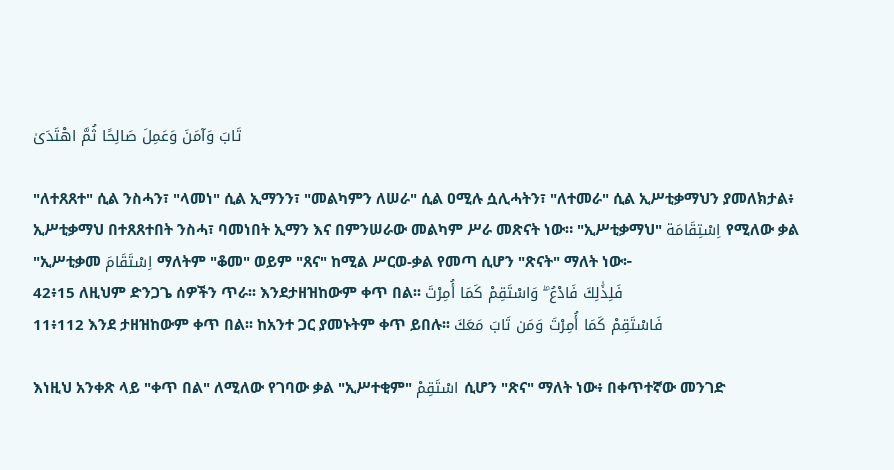تَابَ وَآمَنَ وَعَمِلَ صَالِحًا ثُمَّ اهْتَدَىٰ

"ለተጸጸተ" ሲል ንስሓን፣ "ላመነ" ሲል ኢማንን፣ "መልካምን ለሠራ" ሲል ዐሚሉ ሷሊሓትን፣ "ለተመራ" ሲል ኢሥቲቃማህን ያመለክታል፥ ኢሥቲቃማህ በተጸጸተበት ንስሓ፣ ባመነበት ኢማን እና በምንሠራው መልካም ሥራ መጽናት ነው። "ኢሥቲቃማህ" اِسْتِقَامَة የሚለው ቃል "ኢሥቲቃመ اِسْتَقَامَ ማለትም "ቆመ" ወይም "ጸና" ከሚል ሥርወ-ቃል የመጣ ሲሆን "ጽናት" ማለት ነው፦
42፥15 ለዚህም ድንጋጌ ሰዎችን ጥራ፡፡ እንደታዘዝከውም ቀጥ በል፡፡ فَلِذَٰلِكَ فَادْعُ ۖ وَاسْتَقِمْ كَمَا أُمِرْتَ
11፥112 እንደ ታዘዝከውም ቀጥ በል፡፡ ከአንተ ጋር ያመኑትም ቀጥ ይበሉ፡፡ فَاسْتَقِمْ كَمَا أُمِرْتَ وَمَن تَابَ مَعَكَ

እነዚህ አንቀጽ ላይ "ቀጥ በል" ለሚለው የገባው ቃል "ኢሥተቂም" اسْتَقِمْ ሲሆን "ጽና" ማለት ነው፥ በቀጥተኛው መንገድ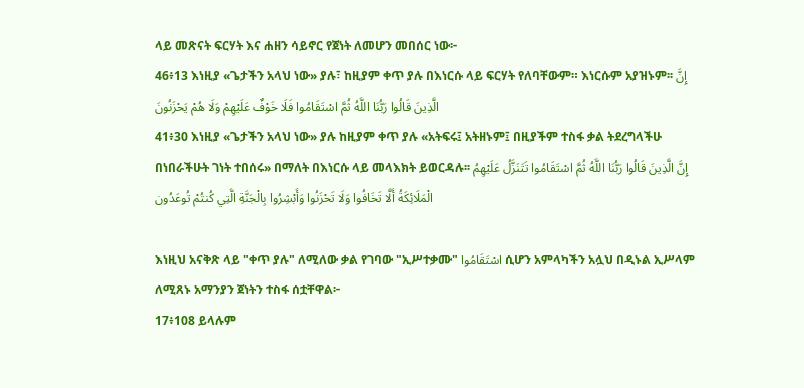ላይ መጽናት ፍርሃት እና ሐዘን ሳይኖር የጀነት ለመሆን መበሰር ነው፦
46፥13 እነዚያ «ጌታችን አላህ ነው» ያሉ፣ ከዚያም ቀጥ ያሉ በእነርሱ ላይ ፍርሃት የለባቸውም። እነርሱም አያዝኑም፡፡ إِنَّ الَّذِينَ قَالُوا رَبُّنَا اللَّهُ ثُمَّ اسْتَقَامُوا فَلَا خَوْفٌ عَلَيْهِمْ وَلَا هُمْ يَحْزَنُونَ
41፥30 እነዚያ «ጌታችን አላህ ነው» ያሉ ከዚያም ቀጥ ያሉ «አትፍሩ፤ አትዘኑም፤ በዚያችም ተስፋ ቃል ትደረግላችሁ በነበራችሁት ገነት ተበሰሩ» በማለት በእነርሱ ላይ መላእክት ይወርዳሉ፡፡ إِنَّ الَّذِينَ قَالُوا رَبُّنَا اللَّهُ ثُمَّ اسْتَقَامُوا تَتَنَزَّلُ عَلَيْهِمُ الْمَلَائِكَةُ أَلَّا تَخَافُوا وَلَا تَحْزَنُوا وَأَبْشِرُوا بِالْجَنَّةِ الَّتِي كُنتُمْ تُوعَدُون

እነዚህ አናቅጽ ላይ "ቀጥ ያሉ" ለሚለው ቃል የገባው "ኢሥተቃሙ" اسْتَقَامُوا ሲሆን አምላካችን አሏህ በዲኑል ኢሥላም ለሚጸኑ አማንያን ጀነትን ተስፋ ሰቷቸዋል፦
17፥108 ይላሉም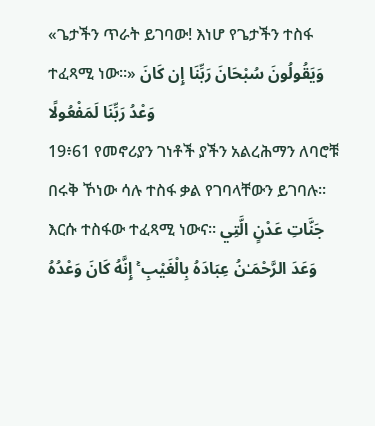«ጌታችን ጥራት ይገባው! እነሆ የጌታችን ተስፋ ተፈጻሚ ነው፡፡» وَيَقُولُونَ سُبْحَانَ رَبِّنَا إِن كَانَ وَعْدُ رَبِّنَا لَمَفْعُولًا
19፥61 የመኖሪያን ገነቶች ያችን አልረሕማን ለባሮቹ በሩቅ ኾነው ሳሉ ተስፋ ቃል የገባላቸውን ይገባሉ፡፡ እርሱ ተስፋው ተፈጻሚ ነውና። جَنَّاتِ عَدْنٍ الَّتِي وَعَدَ الرَّحْمَـٰنُ عِبَادَهُ بِالْغَيْبِ ۚ إِنَّهُ كَانَ وَعْدُهُ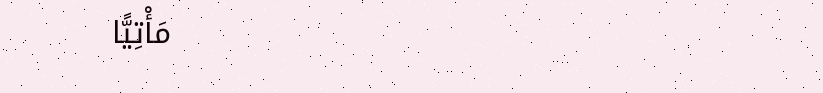مَأْتِيًّا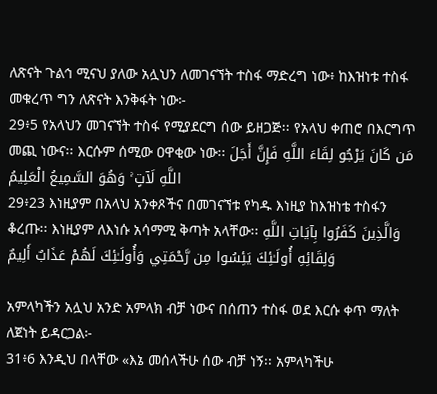ለጽናት ጉልኅ ሚናህ ያለው አሏህን ለመገናኘት ተስፋ ማድረግ ነው፥ ከእዝነቱ ተስፋ መቁረጥ ግን ለጽናት እንቅፋት ነው፦
29፥5 የአላህን መገናኘት ተስፋ የሚያደርግ ሰው ይዘጋጅ፡፡ የአላህ ቀጠሮ በእርግጥ መጪ ነውና፡፡ እርሱም ሰሚው ዐዋቂው ነው፡፡ مَن كَانَ يَرْجُو لِقَاءَ اللَّهِ فَإِنَّ أَجَلَ اللَّهِ لَآتٍ ۚ وَهُوَ السَّمِيعُ الْعَلِيمُ
29፥23 እነዚያም በአላህ አንቀጾችና በመገናኘቱ የካዱ እነዚያ ከእዝነቴ ተስፋን ቆረጡ፡፡ እነዚያም ለእነሱ አሳማሚ ቅጣት አላቸው፡፡ وَالَّذِينَ كَفَرُوا بِآيَاتِ اللَّهِ وَلِقَائِهِ أُولَـٰئِكَ يَئِسُوا مِن رَّحْمَتِي وَأُولَـٰئِكَ لَهُمْ عَذَابٌ أَلِيمٌ

አምላካችን አሏህ አንድ አምላክ ብቻ ነውና በሰጠን ተስፋ ወደ እርሱ ቀጥ ማለት ለጀነት ይዳርጋል፦
31፥6 እንዲህ በላቸው «እኔ መሰላችሁ ሰው ብቻ ነኝ፡፡ አምላካችሁ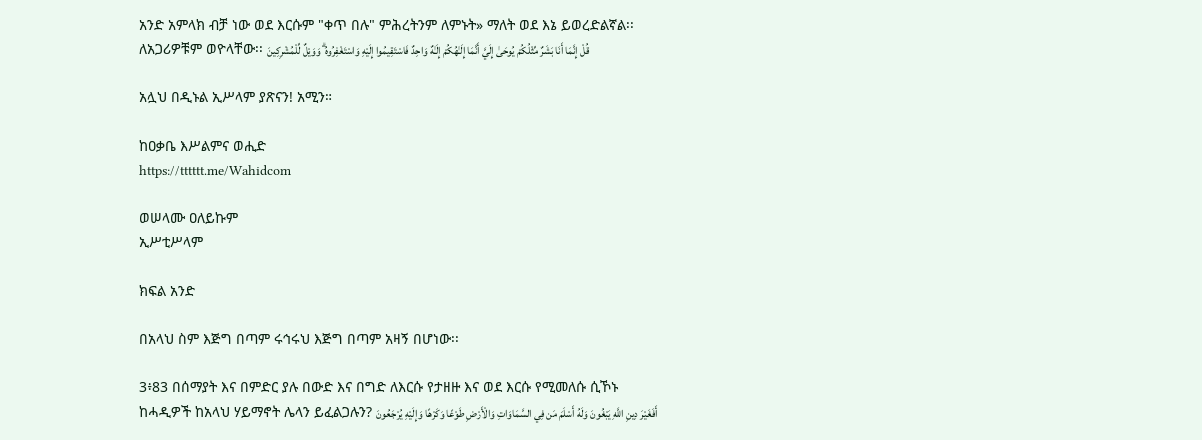አንድ አምላክ ብቻ ነው ወደ እርሱም "ቀጥ በሉ" ምሕረትንም ለምኑት» ማለት ወደ እኔ ይወረድልኛል፡፡ ለአጋሪዎቹም ወዮላቸው፡፡ قُلْ إِنَّمَا أَنَا بَشَرٌ مِّثْلُكُمْ يُوحَىٰ إِلَيَّ أَنَّمَا إِلَـٰهُكُمْ إِلَـٰهٌ وَاحِدٌ فَاسْتَقِيمُوا إِلَيْهِ وَاسْتَغْفِرُوهُ ۗ وَوَيْلٌ لِّلْمُشْرِكِينَ

አሏህ በዲኑል ኢሥላም ያጽናን! አሚን።

ከዐቃቤ እሥልምና ወሒድ
https://tttttt.me/Wahidcom

ወሠላሙ ዐለይኩም
ኢሥቲሥላም

ክፍል አንድ

በአላህ ስም እጅግ በጣም ሩኅሩህ እጅግ በጣም አዛኝ በሆነው፡፡

3፥83 በሰማያት እና በምድር ያሉ በውድ እና በግድ ለእርሱ የታዘዙ እና ወደ እርሱ የሚመለሱ ሲኾኑ ከሓዲዎች ከአላህ ሃይማኖት ሌላን ይፈልጋሉን? أَفَغَيْرَ دِينِ اللَّهِ يَبْغُونَ وَلَهُ أَسْلَمَ مَن فِي السَّمَاوَاتِ وَالْأَرْضِ طَوْعًا وَكَرْهًا وَإِلَيْهِ يُرْجَعُونَ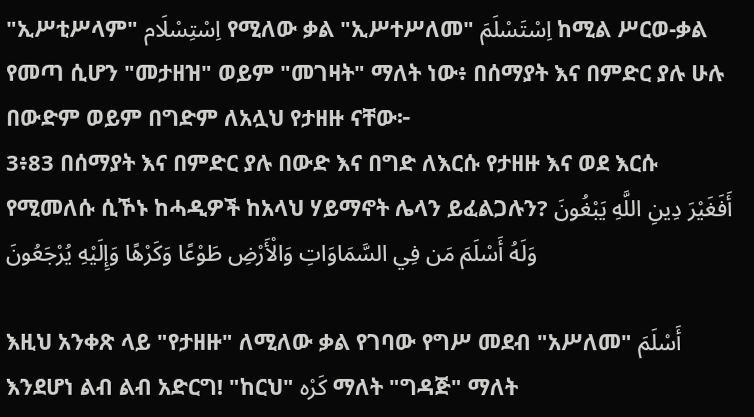"ኢሥቲሥላም" اِسْتِسْلَام የሚለው ቃል "ኢሥተሥለመ" اِسْتَسْلَمَ ከሚል ሥርወ-ቃል የመጣ ሲሆን "መታዘዝ" ወይም "መገዛት" ማለት ነው፥ በሰማያት እና በምድር ያሉ ሁሉ በውድም ወይም በግድም ለአሏህ የታዘዙ ናቸው፦
3፥83 በሰማያት እና በምድር ያሉ በውድ እና በግድ ለእርሱ የታዘዙ እና ወደ እርሱ የሚመለሱ ሲኾኑ ከሓዲዎች ከአላህ ሃይማኖት ሌላን ይፈልጋሉን? أَفَغَيْرَ دِينِ اللَّهِ يَبْغُونَ وَلَهُ أَسْلَمَ مَن فِي السَّمَاوَاتِ وَالْأَرْضِ طَوْعًا وَكَرْهًا وَإِلَيْهِ يُرْجَعُونَ

እዚህ አንቀጽ ላይ "የታዘዙ" ለሚለው ቃል የገባው የግሥ መደብ "አሥለመ" أَسْلَمَ እንደሆነ ልብ ልብ አድርግ! "ከርህ" كَرْه ማለት "ግዳጅ" ማለት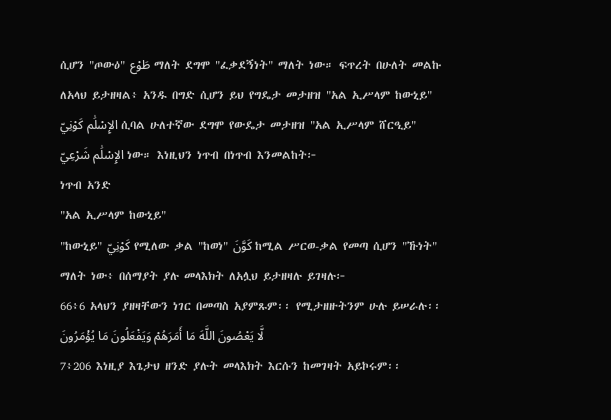ሲሆን "ጦውዕ" طَوْع ማለት ደግሞ "ፈቃደኝነት" ማለት ነው። ፍጥረት በሁለት መልኩ ለአላህ ይታዘዛል፥ አንዱ በግድ ሲሆን ይህ የግዴታ መታዘዝ "አል ኢሥላም ከውኒይ" الإِسْلَٰم كَوْنِيّ ሲባል ሁለተኛው ደግሞ የውዴታ መታዘዝ "አል ኢሥላም ሸርዒይ" الإِسْلَٰم شَرْعِيّ ነው። እነዚህን ነጥብ በነጥብ እንመልከት፦
ነጥብ አንድ
"አል ኢሥላም ከውኒይ"
"ከውኒይ" كَوْنِيّ የሚለው ቃል "ከወነ" كَوَّنَ ከሚል ሥርወ-ቃል የመጣ ሲሆን "ኹነት" ማለት ነው፥ በሰማያት ያሉ መላእክት ለአሏህ ይታዘዛሉ ይገዛሉ፦
66፥6 አላህን ያዘዛቸውን ነገር በመጣስ አያምጹም፡፡ የሚታዘዙትንም ሁሉ ይሠራሉ፡፡ لَّا يَعْصُونَ اللَّهَ مَا أَمَرَهُمْ وَيَفْعَلُونَ مَا يُؤْمَرُونَ
7፥206 እነዚያ እጌታህ ዘንድ ያሉት መላእክት እርሱን ከመገዛት አይኮሩም፡፡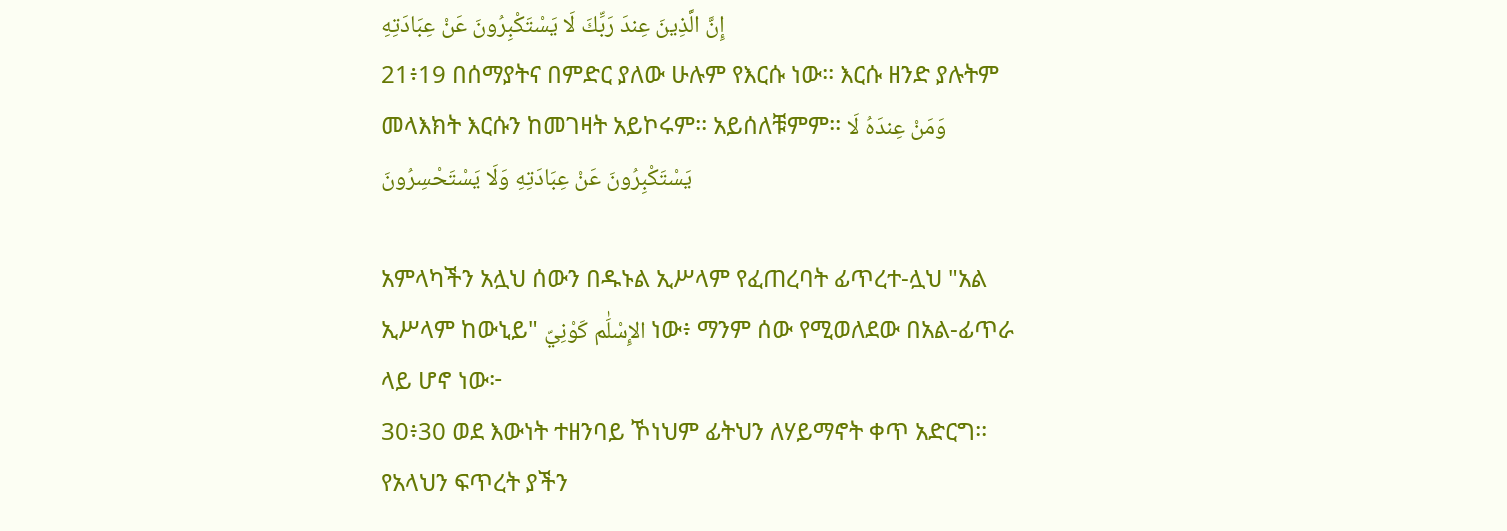إِنَّ الَّذِينَ عِندَ رَبِّكَ لَا يَسْتَكْبِرُونَ عَنْ عِبَادَتِهِ
21፥19 በሰማያትና በምድር ያለው ሁሉም የእርሱ ነው፡፡ እርሱ ዘንድ ያሉትም መላእክት እርሱን ከመገዛት አይኮሩም፡፡ አይሰለቹምም፡፡ وَمَنْ عِندَهُ لَا يَسْتَكْبِرُونَ عَنْ عِبَادَتِهِ وَلَا يَسْتَحْسِرُونَ

አምላካችን አሏህ ሰውን በዱኑል ኢሥላም የፈጠረባት ፊጥረተ-ሏህ "አል ኢሥላም ከውኒይ" الإِسْلَٰم كَوْنِيّ ነው፥ ማንም ሰው የሚወለደው በአል-ፊጥራ ላይ ሆኖ ነው፦
30፥30 ወደ እውነት ተዘንባይ ኾነህም ፊትህን ለሃይማኖት ቀጥ አድርግ፡፡ የአላህን ፍጥረት ያችን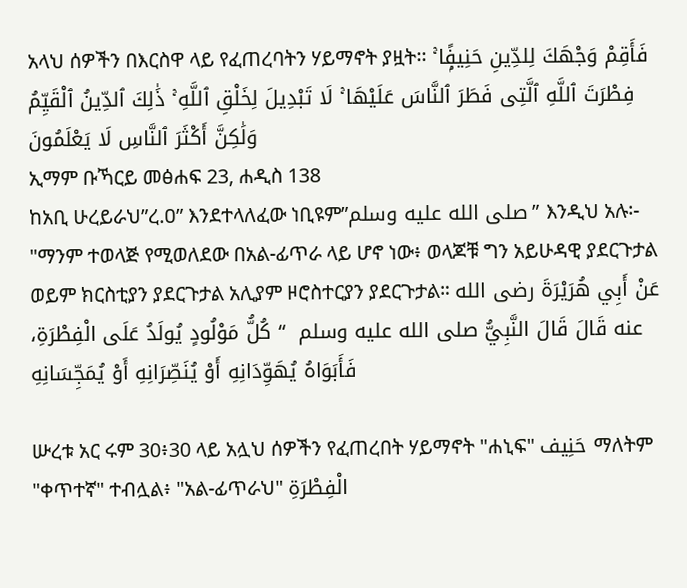አላህ ሰዎችን በእርስዋ ላይ የፈጠረባትን ሃይማኖት ያዟት፡፡ فَأَقِمْ وَجْهَكَ لِلدِّينِ حَنِيفًۭا ۚ فِطْرَتَ ٱللَّهِ ٱلَّتِى فَطَرَ ٱلنَّاسَ عَلَيْهَا ۚ لَا تَبْدِيلَ لِخَلْقِ ٱللَّهِ ۚ ذَٰلِكَ ٱلدِّينُ ٱلْقَيِّمُ وَلَٰكِنَّ أَكْثَرَ ٱلنَّاسِ لَا يَعْلَمُونَ
ኢማም ቡኻርይ መፅሐፍ 23, ሐዲስ 138
ከአቢ ሁረይራህ”ረ.ዐ” እንደተላለፈው ነቢዩም”صلى الله عليه وسلم” እንዲህ አሉ፡- "ማንም ተወላጅ የሚወለደው በአል-ፊጥራ ላይ ሆኖ ነው፥ ወላጆቹ ግን አይሁዳዊ ያደርጉታል ወይም ክርስቲያን ያደርጉታል አሊያም ዞሮስተርያን ያደርጉታል። عَنْ أَبِي هُرَيْرَةَ رضى الله عنه قَالَ قَالَ النَّبِيُّ صلى الله عليه وسلم  “ كُلُّ مَوْلُودٍ يُولَدُ عَلَى الْفِطْرَةِ، فَأَبَوَاهُ يُهَوِّدَانِهِ أَوْ يُنَصِّرَانِهِ أَوْ يُمَجِّسَانِهِ

ሡረቱ አር ሩም 30፥30 ላይ አሏህ ሰዎችን የፈጠረበት ሃይማኖት "ሐኒፍ" حَنِيف ማለትም "ቀጥተኛ" ተብሏል፥ "አል-ፊጥራህ" الْفِطْرَةِ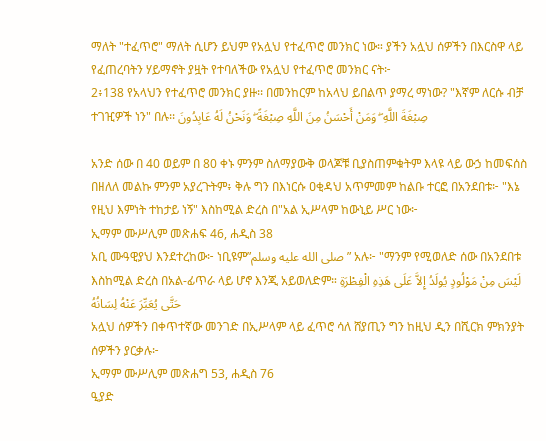ማለት "ተፈጥሮ" ማለት ሲሆን ይህም የአሏህ የተፈጥሮ መንክር ነው። ያችን አሏህ ሰዎችን በእርስዋ ላይ የፈጠረባትን ሃይማኖት ያዟት የተባለችው የአሏህ የተፈጥሮ መንክር ናት፦
2፥138 የአላህን የተፈጥሮ መንክር ያዙ፡፡ በመንከርም ከአላህ ይበልጥ ያማረ ማነው? "እኛም ለርሱ ብቻ ተገዢዎች ነን" በሉ፡፡ صِبْغَةَ اللَّهِ ۖ وَمَنْ أَحْسَنُ مِنَ اللَّهِ صِبْغَةً ۖ وَنَحْنُ لَهُ عَابِدُونَ

አንድ ሰው በ 40 ወይም በ 80 ቀኑ ምንም ስለማያውቅ ወላጆቹ ቢያስጠምቁትም እላዩ ላይ ውኃ ከመፍሰስ በዘለለ መልኩ ምንም አያረጉትም፥ ቅሉ ግን በእነርሱ ዐቂዳህ አጥምመም ከልቡ ተርፎ በአንደበቱ፦ "እኔ የዚህ እምነት ተከታይ ነኝ" እስከሚል ድረስ በ"አል ኢሥላም ከውኒይ ሥር ነው፦
ኢማም ሙሥሊም መጽሐፍ 46, ሐዲስ 38
አቢ ሙዓዊያህ እንደተረከው፦ ነቢዩም”صلى الله عليه وسلم” አሉ፦ "ማንም የሚወለድ ሰው በአንደበቱ እስከሚል ድረስ በአል-ፊጥራ ላይ ሆኖ እንጂ አይወለድም። لَيْسَ مِنْ مَوْلُودٍ يُولَدُ إِلاَّ عَلَى هَذِهِ الْفِطْرَةِ حَتَّى يُعَبِّرَ عَنْهُ لِسَانُهُ
አሏህ ሰዎችን በቀጥተኛው መንገድ በኢሥላም ላይ ፈጥሮ ሳለ ሸያጢን ግን ከዚህ ዲን በሺርክ ምክንያት ሰዎችን ያርቃሉ፦
ኢማም ሙሥሊም መጽሐግ 53, ሐዲስ 76
ዒያድ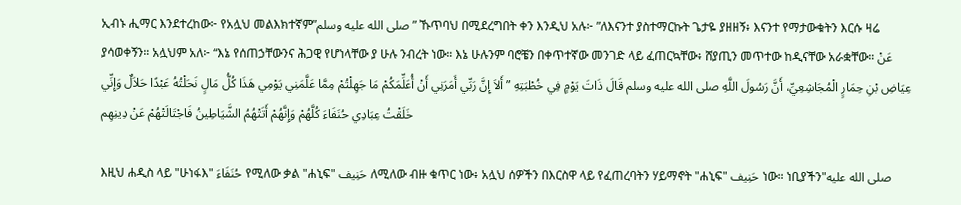ኢብኑ ሒማር እንደተረከው፦ የአሏህ መልእክተኛም”صلى الله عليه وسلم” ኹጥባህ በሚደረግበት ቀን እንዲህ አሉ፦ ”ለእናንተ ያስተማርኩት ጌታዬ ያዘዘኝ፥ እናንተ የማታውቁትን እርሱ ዛሬ ያሳወቀኝን። አሏህም አለ፦ “እኔ የሰጠኃቸውንና ሕጋዊ የሆነላቸው ያ ሁሉ ንብረት ነው። እኔ ሁሉንም ባሮቼን በቀጥተኛው መንገድ ላይ ፈጠርኳቸው፥ ሸያጢን መጥተው ከዲናቸው አራቋቸው። عَنْ عِيَاضِ بْنِ حِمَارٍ الْمُجَاشِعِيِّ، أَنَّ رَسُولَ اللَّهِ صلى الله عليه وسلم قَالَ ذَاتَ يَوْمٍ فِي خُطْبَتِهِ ” أَلاَ إِنَّ رَبِّي أَمَرَنِي أَنْ أُعَلِّمَكُمْ مَا جَهِلْتُمْ مِمَّا عَلَّمَنِي يَوْمِي هَذَا كُلُّ مَالٍ نَحَلْتُهُ عَبْدًا حَلاَلٌ وَإِنِّي خَلَقْتُ عِبَادِي حُنَفَاءَ كُلَّهُمْ وَإِنَّهُمْ أَتَتْهُمُ الشَّيَاطِينُ فَاجْتَالَتْهُمْ عَنْ دِينِهِم

እዚህ ሐዲስ ላይ "ሁነፋእ" حُنَفَاءَ የሚለው ቃል "ሐኒፍ" حَنِيف ለሚለው ብዙ ቁጥር ነው፥ አሏህ ሰዎችን በእርስዋ ላይ የፈጠረባትን ሃይማኖት "ሐኒፍ" حَنِيف ነው። ነቢያችን"صلى الله عليه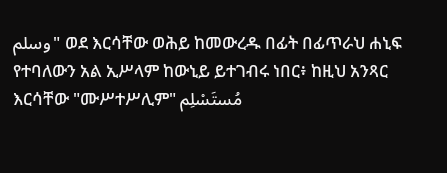وسلم" ወደ እርሳቸው ወሕይ ከመውረዱ በፊት በፊጥራህ ሐኒፍ የተባለውን አል ኢሥላም ከውኒይ ይተገብሩ ነበር፥ ከዚህ አንጻር እርሳቸው "ሙሥተሥሊም" مُستَسْلِم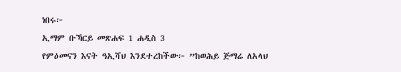ነበሩ፦
ኢማም ቡኻርይ መጽሐፍ 1 ሐዲስ 3
የምዕመናን እናት ዓኢሻህ እንደተረከችው፦ ”ከወሕይ ጅማሬ ለአላህ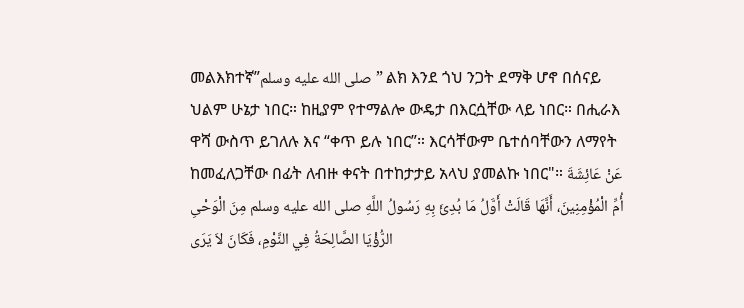መልእክተኛ”صلى الله عليه وسلم” ልክ እንደ ጎህ ንጋት ደማቅ ሆኖ በሰናይ ህልም ሁኔታ ነበር። ከዚያም የተማልሎ ውዴታ በእርሷቸው ላይ ነበር። በሒራእ ዋሻ ውስጥ ይገለሉ እና “ቀጥ ይሉ ነበር”። እርሳቸውም ቤተሰባቸውን ለማየት ከመፈለጋቸው በፊት ለብዙ ቀናት በተከታታይ አላህ ያመልኩ ነበር"። عَنْ عَائِشَةَ أُمِّ الْمُؤْمِنِينَ، أَنَّهَا قَالَتْ أَوَّلُ مَا بُدِئَ بِهِ رَسُولُ اللَّهِ صلى الله عليه وسلم مِنَ الْوَحْىِ الرُّؤْيَا الصَّالِحَةُ فِي النَّوْمِ، فَكَانَ لاَ يَرَى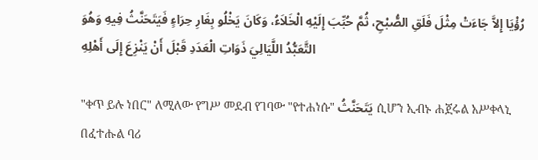رُؤْيَا إِلاَّ جَاءَتْ مِثْلَ فَلَقِ الصُّبْحِ، ثُمَّ حُبِّبَ إِلَيْهِ الْخَلاَءُ، وَكَانَ يَخْلُو بِغَارِ حِرَاءٍ فَيَتَحَنَّثُ فِيهِ وَهُوَ التَّعَبُّدُ اللَّيَالِيَ ذَوَاتِ الْعَدَدِ قَبْلَ أَنْ يَنْزِعَ إِلَى أَهْلِهِ

"ቀጥ ይሉ ነበር" ለሚለው የግሥ መደብ የገባው "የተሐነሱ" يَتَحَنَّثُ ሲሆን ኢብኑ ሐጀሩል አሥቀላኒ በፈተሑል ባሪ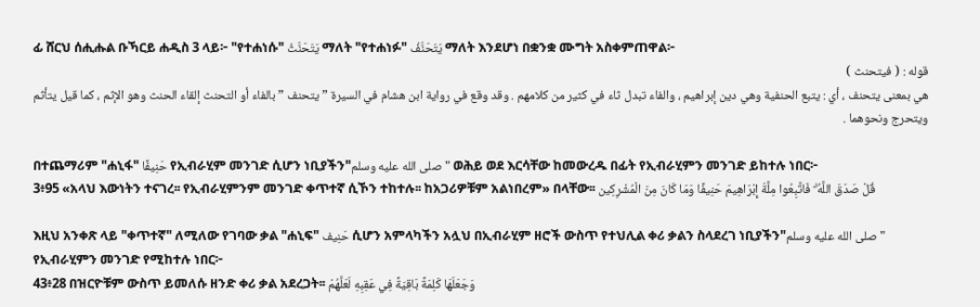ፊ ሸርህ ሰሒሑል ቡኻርይ ሐዲስ 3 ላይ፦ "የተሐነሱ" يَتَحَنَّثُ ማለት "የተሐነፉ" يَتَحَنَّفُ ማለት እንደሆነ በቋንቋ ሙግት አስቀምጠዋል፦
قوله : ( فيتحنث )
هي بمعنى يتحنف ، أي : يتبع الحنفية وهي دين إبراهيم ، والفاء تبدل ثاء في كثير من كلامهم . وقد وقع في رواية ابن هشام في السيرة ” يتحنف ” بالفاء أو التحنث إلقاء الحنث وهو الإثم ، كما قيل يتأثم ويتحرج ونحوهما .

በተጨማሪም "ሐኒፋ" حَنِيفًا የኢብራሂም መንገድ ሲሆን ነቢያችን"صلى الله عليه وسلم" ወሕይ ወደ እርሳቸው ከመውረዱ በፊት የኢብራሂምን መንገድ ይከተሉ ነበር፦
3፥95 «አላህ እውነትን ተናገረ፡፡ የኢብራሂምንም መንገድ ቀጥተኛ ሲኾን ተከተሉ፡፡ ከአጋሪዎቹም አልነበረም» በላቸው፡፡ قُلْ صَدَقَ اللَّهُ ۗ فَاتَّبِعُوا مِلَّةَ إِبْرَاهِيمَ حَنِيفًا وَمَا كَانَ مِنَ الْمُشْرِكِين

እዚህ አንቀጽ ላይ "ቀጥተኛ" ለሚለው የገባው ቃል "ሐኒፍ" حَنِيف ሲሆን አምላካችን አሏህ በኢብራሂም ዘሮች ውስጥ የተህሊል ቀሪ ቃልን ስላደረገ ነቢያችን"صلى الله عليه وسلم" የኢብራሂምን መንገድ የሚከተሉ ነበር፦
43፥28 በዝርዮቹም ውስጥ ይመለሱ ዘንድ ቀሪ ቃል አደረጋት፡፡ وَجَعَلَهَا كَلِمَةً بَاقِيَةً فِي عَقِبِهِ لَعَلَّهُمْ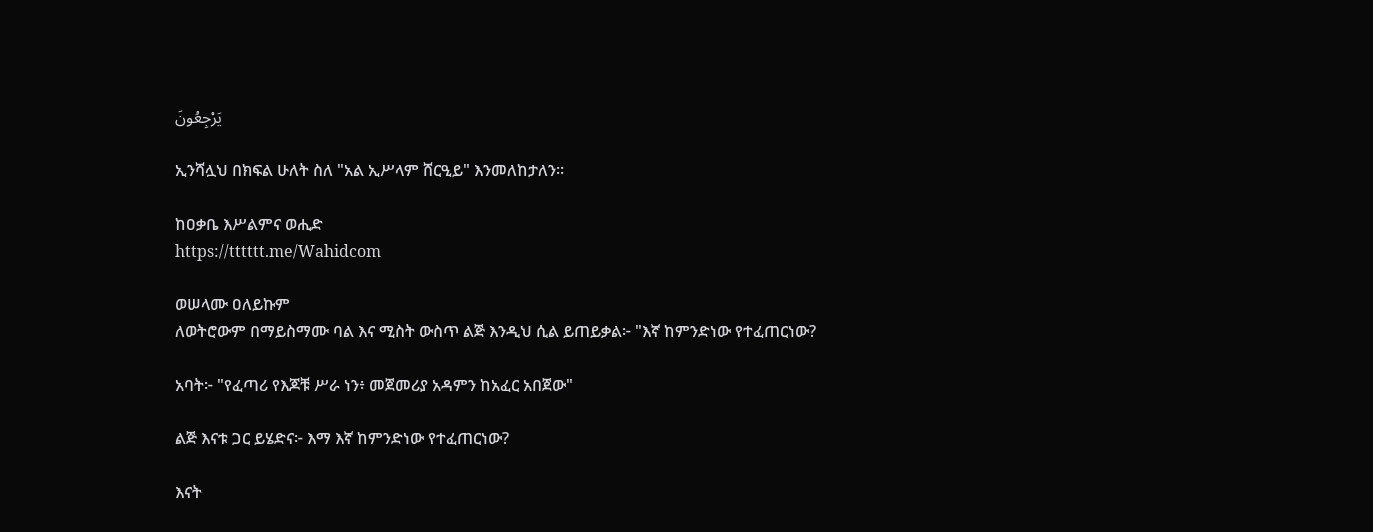يَرْجِعُونَ

ኢንሻሏህ በክፍል ሁለት ስለ "አል ኢሥላም ሸርዒይ" እንመለከታለን።

ከዐቃቤ እሥልምና ወሒድ
https://tttttt.me/Wahidcom

ወሠላሙ ዐለይኩም
ለወትሮውም በማይስማሙ ባል እና ሚስት ውስጥ ልጅ እንዲህ ሲል ይጠይቃል፦ "እኛ ከምንድነው የተፈጠርነው?

አባት፦ "የፈጣሪ የእጆቹ ሥራ ነን፥ መጀመሪያ አዳምን ከአፈር አበጀው"

ልጅ እናቱ ጋር ይሄድና፦ እማ እኛ ከምንድነው የተፈጠርነው?

እናት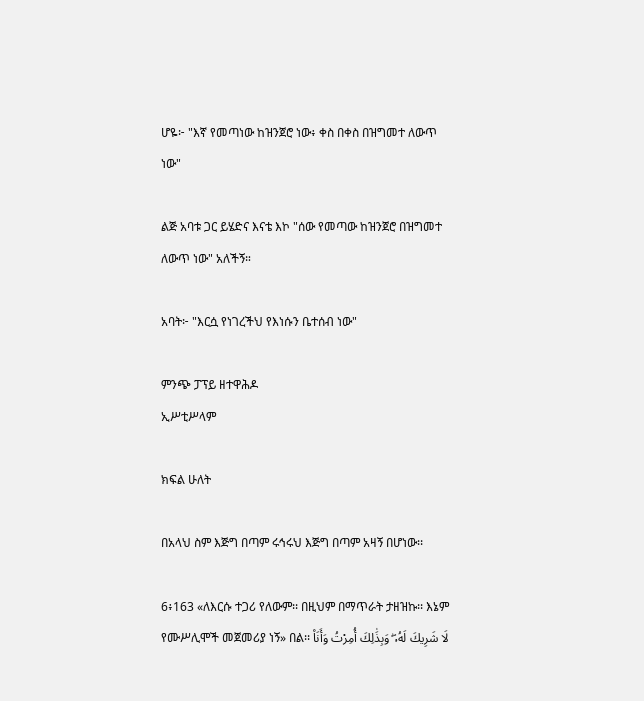ሆዬ፦ "እኛ የመጣነው ከዝንጀሮ ነው፥ ቀስ በቀስ በዝግመተ ለውጥ ነው"

ልጅ አባቱ ጋር ይሄድና እናቴ እኮ "ሰው የመጣው ከዝንጀሮ በዝግመተ ለውጥ ነው" አለችኝ።

አባት፦ "እርሷ የነገረችህ የእነሱን ቤተሰብ ነው"

ምንጭ ፓፕይ ዘተዋሕዶ
ኢሥቲሥላም

ክፍል ሁለት

በአላህ ስም እጅግ በጣም ሩኅሩህ እጅግ በጣም አዛኝ በሆነው፡፡

6፥163 «ለእርሱ ተጋሪ የለውም፡፡ በዚህም በማጥራት ታዘዝኩ፡፡ እኔም የሙሥሊሞች መጀመሪያ ነኝ» በል፡፡ لَا شَرِيكَ لَهُۥ ۖ وَبِذَٰلِكَ أُمِرْتُ وَأَنَا۠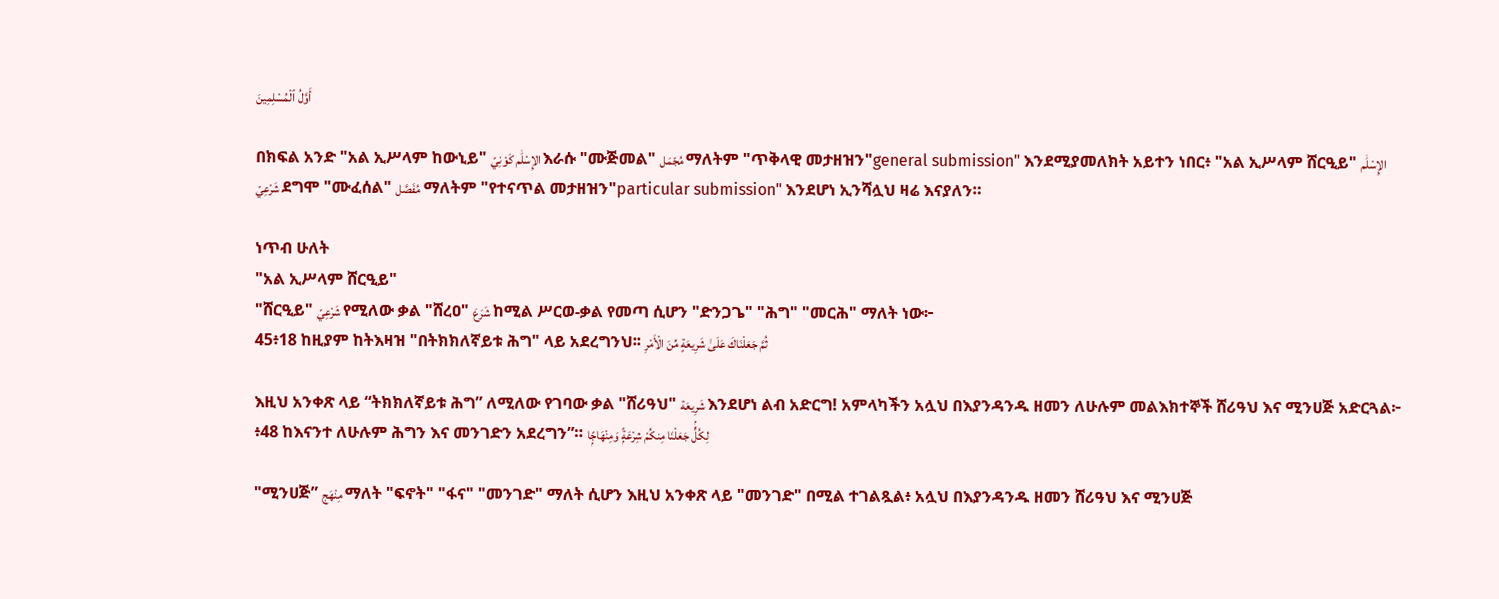أَوَّلُ ٱلْمُسْلِمِينَ

በክፍል አንድ "አል ኢሥላም ከውኒይ" الإِسْلَٰم كَوْنِيّ እራሱ "ሙጅመል" مُجّمَل ማለትም "ጥቅላዊ መታዘዝን"general submission" እንደሚያመለክት አይተን ነበር፥ "አል ኢሥላም ሸርዒይ" الإِسْلَٰم شَرْعِيّ ደግሞ "ሙፈሰል" مُفَصَّل ማለትም "የተናጥል መታዘዝን"particular submission" እንደሆነ ኢንሻሏህ ዛሬ እናያለን።

ነጥብ ሁለት
"አል ኢሥላም ሸርዒይ"
"ሸርዒይ" شَرْعِيّ የሚለው ቃል "ሸረዐ" شَرَعَ ከሚል ሥርወ-ቃል የመጣ ሲሆን "ድንጋጌ" "ሕግ" "መርሕ" ማለት ነው፦
45፥18 ከዚያም ከትእዛዝ "በትክክለኛይቱ ሕግ" ላይ አደረግንህ፡፡ ثُمَّ جَعَلْنَاكَ عَلَىٰ شَرِيعَةٍ مِّنَ الْأَمْرِ

እዚህ አንቀጽ ላይ “ትክክለኛይቱ ሕግ” ለሚለው የገባው ቃል "ሸሪዓህ" شَرِيعَة እንደሆነ ልብ አድርግ! አምላካችን አሏህ በእያንዳንዱ ዘመን ለሁሉም መልእክተኞች ሸሪዓህ እና ሚንሀጅ አድርጓል፦
፥48 ከእናንተ ለሁሉም ሕግን እና መንገድን አደረግን”። لِكُلٍّۢ جَعَلْنَا مِنكُمْ شِرْعَةًۭ وَمِنْهَاجًۭا

"ሚንሀጅ” مِنْهَج ማለት "ፍኖት" "ፋና" "መንገድ" ማለት ሲሆን እዚህ አንቀጽ ላይ "መንገድ" በሚል ተገልጿል፥ አሏህ በእያንዳንዱ ዘመን ሸሪዓህ እና ሚንሀጅ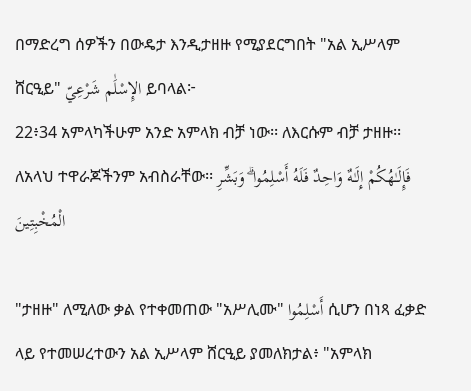በማድረግ ሰዎችን በውዴታ እንዲታዘዙ የሚያደርግበት "አል ኢሥላም ሸርዒይ" الإِسْلَٰم شَرْعِيّ ይባላል፦
22፥34 አምላካችሁም አንድ አምላክ ብቻ ነው፡፡ ለእርሱም ብቻ ታዘዙ፡፡ ለአላህ ተዋራጆችንም አብስራቸው፡፡ فَإِلَـٰهُكُمْ إِلَـٰهٌ وَاحِدٌ فَلَهُ أَسْلِمُوا ۗ وَبَشِّرِ الْمُخْبِتِينَ

"ታዘዙ" ለሚለው ቃል የተቀመጠው "አሥሊሙ" أَسْلِمُوا ሲሆን በነጻ ፈቃድ ላይ የተመሠረተውን አል ኢሥላም ሸርዒይ ያመለክታል፥ "አምላክ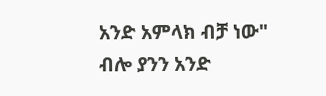አንድ አምላክ ብቻ ነው" ብሎ ያንን አንድ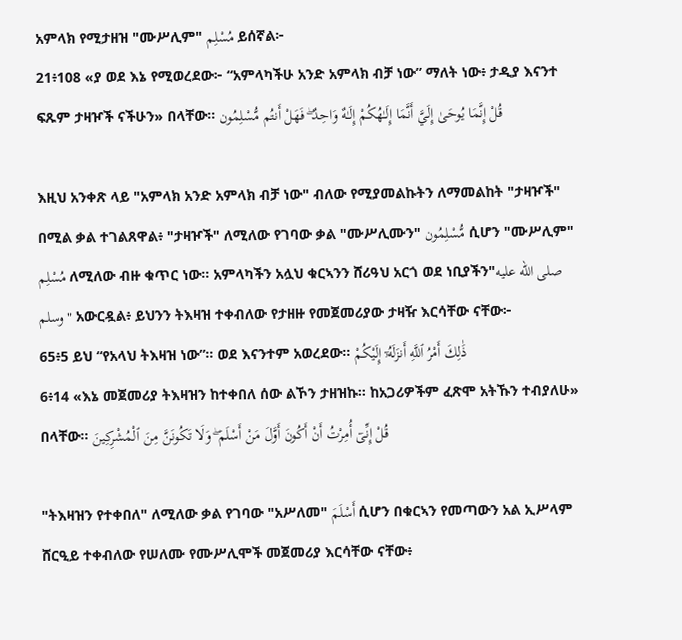አምላክ የሚታዘዝ "ሙሥሊም" مُسْلِم ይሰኛል፦
21፥108 «ያ ወደ እኔ የሚወረደው፦ “አምላካችሁ አንድ አምላክ ብቻ ነው” ማለት ነው፥ ታዲያ እናንተ ፍጹም ታዛዦች ናችሁን» በላቸው፡፡ قُلْ إِنَّمَا يُوحَىٰ إِلَيَّ أَنَّمَا إِلَـٰهُكُمْ إِلَـٰهٌ وَاحِدٌ ۖ فَهَلْ أَنتُم مُّسْلِمُون

እዚህ አንቀጽ ላይ "አምላክ አንድ አምላክ ብቻ ነው" ብለው የሚያመልኩትን ለማመልከት "ታዛዦች" በሚል ቃል ተገልጸዋል፥ "ታዛዦች" ለሚለው የገባው ቃል "ሙሥሊሙን" مُّسْلِمُون ሲሆን "ሙሥሊም" مُسْلِم ለሚለው ብዙ ቁጥር ነው። አምላካችን አሏህ ቁርኣንን ሸሪዓህ አርጎ ወደ ነቢያችን"صلى الله عليه وسلم" አውርዷል፥ ይህንን ትእዛዝ ተቀብለው የታዘዙ የመጀመሪያው ታዛዥ እርሳቸው ናቸው፦
65፥5 ይህ “የአላህ ትእዛዝ ነው”። ወደ እናንተም አወረደው። ذَٰلِكَ أَمْرُ ٱللَّهِ أَنزَلَهُۥٓ إِلَيْكُمْ
6፥14 «እኔ መጀመሪያ ትእዛዝን ከተቀበለ ሰው ልኾን ታዘዝኩ፡፡ ከአጋሪዎችም ፈጽሞ አትኹን ተብያለሁ» በላቸው፡፡ قُلْ إِنِّىٓ أُمِرْتُ أَنْ أَكُونَ أَوَّلَ مَنْ أَسْلَمَ ۖ وَلَا تَكُونَنَّ مِنَ ٱلْمُشْرِكِينَ

"ትእዛዝን የተቀበለ" ለሚለው ቃል የገባው "አሥለመ" أَسْلَمَ ሲሆን በቁርኣን የመጣውን አል ኢሥላም ሸርዒይ ተቀብለው የሠለሙ የሙሥሊሞች መጀመሪያ እርሳቸው ናቸው፥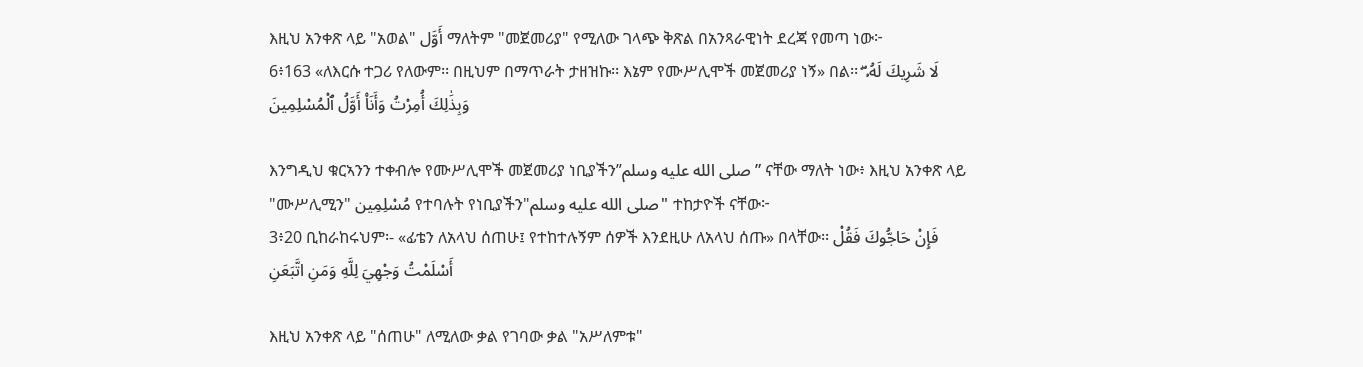እዚህ አንቀጽ ላይ "አወል" أَوَّل ማለትም "መጀመሪያ" የሚለው ገላጭ ቅጽል በአንጻራዊነት ደረጃ የመጣ ነው፦
6፥163 «ለእርሱ ተጋሪ የለውም፡፡ በዚህም በማጥራት ታዘዝኩ፡፡ እኔም የሙሥሊሞች መጀመሪያ ነኝ» በል፡፡ لَا شَرِيكَ لَهُۥ ۖ وَبِذَٰلِكَ أُمِرْتُ وَأَنَا۠ أَوَّلُ ٱلْمُسْلِمِينَ

እንግዲህ ቁርኣንን ተቀብሎ የሙሥሊሞች መጀመሪያ ነቢያችን”صلى الله عليه وسلم” ናቸው ማለት ነው፥ እዚህ አንቀጽ ላይ "ሙሥሊሚን" مُسْلِمِين የተባሉት የነቢያችን"صلى الله عليه وسلم" ተከታዮች ናቸው፦
3፥20 ቢከራከሩህም፡- «ፊቴን ለአላህ ሰጠሁ፤ የተከተሉኝም ሰዎች እንደዚሁ ለአላህ ሰጡ» በላቸው፡፡ فَإِنْ حَاجُّوكَ فَقُلْ أَسْلَمْتُ وَجْهِيَ لِلَّهِ وَمَنِ اتَّبَعَنِ

እዚህ አንቀጽ ላይ "ሰጠሁ" ለሚለው ቃል የገባው ቃል "አሥለምቱ"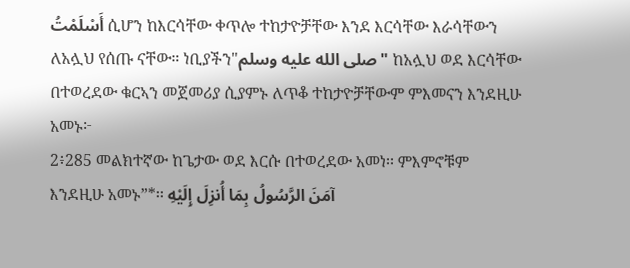أَسْلَمْتُ ሲሆን ከእርሳቸው ቀጥሎ ተከታዮቻቸው እንደ እርሳቸው እራሳቸውን ለአሏህ የሰጡ ናቸው። ነቢያችን"صلى الله عليه وسلم" ከአሏህ ወደ እርሳቸው በተወረደው ቁርኣን መጀመሪያ ሲያምኑ ለጥቆ ተከታዮቻቸውም ምእመናን እንደዚሁ አመኑ፦
2፥285 መልክተኛው ከጌታው ወደ እርሱ በተወረደው አመነ፡፡ ምእምኖቹም እንደዚሁ አመኑ”*፡፡ آمَنَ الرَّسُولُ بِمَا أُنزِلَ إِلَيْهِ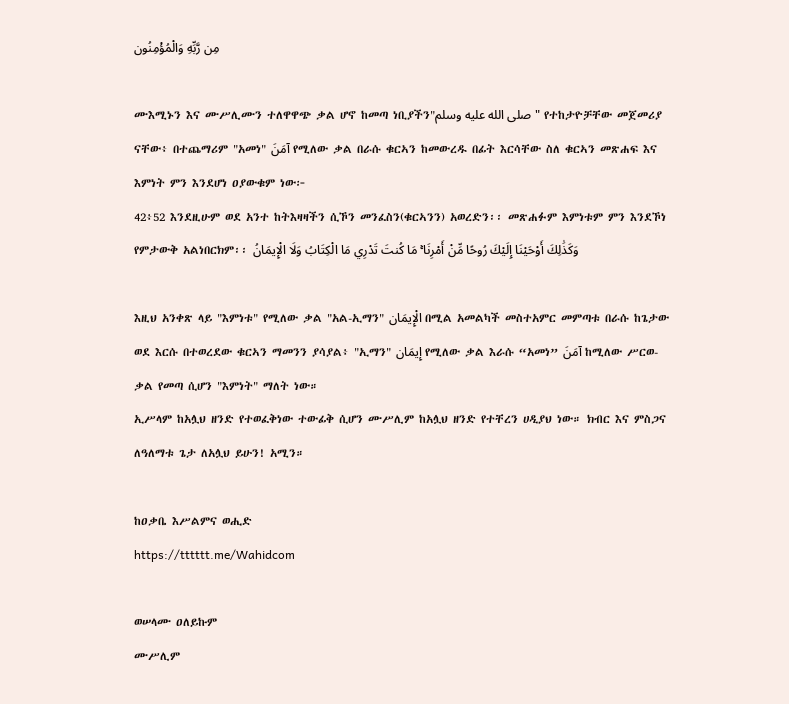مِن رَّبِّهِ وَالْمُؤْمِنُون

ሙእሚኑን እና ሙሥሊሙን ተለዋዋጭ ቃል ሆኖ ከመጣ ነቢያችን"صلى الله عليه وسلم" የተከታዮቻቸው መጀመሪያ ናቸው፥ በተጨማሪም "አመነ" آمَنَ የሚለው ቃል በራሱ ቁርኣን ከመውረዱ በፊት እርሳቸው ስለ ቁርኣን መጽሐፍ እና እምነት ምን እንደሆነ ዐያውቁም ነው፦
42፥52 እንደዚሁም ወደ አንተ ከትእዛዛችን ሲኾን መንፈስን(ቁርኣንን) አወረድን፡፡ መጽሐፉም እምነቱም ምን እንደኾነ የምታውቅ አልነበርክም፡፡ وَكَذَٰلِكَ أَوْحَيْنَا إِلَيْكَ رُوحًا مِّنْ أَمْرِنَا ۚ مَا كُنتَ تَدْرِي مَا الْكِتَابُ وَلَا الْإِيمَانُ

እዚህ አንቀጽ ላይ "እምነቱ" የሚለው ቃል "አል-ኢማን" الْإِيمَان በሚል አመልካች መስተአምር መምጣቱ በራሱ ከጌታው ወደ እርሱ በተወረደው ቁርኣን ማመንን ያሳያል፥ "ኢማን" إِيمَان የሚለው ቃል እራሱ “አመነ” آمَنَ ከሚለው ሥርወ-ቃል የመጣ ሲሆን "እምነት" ማለት ነው።
ኢሥላም ከአሏህ ዘንድ የተወፈቅነው ተውፊቅ ሲሆን ሙሥሊም ከአሏህ ዘንድ የተቸረን ሀዲያህ ነው። ክብር እና ምስጋና ለዓለማቱ ጌታ ለአሏህ ይሁን! አሚን።

ከዐቃቤ እሥልምና ወሒድ
https://tttttt.me/Wahidcom

ወሠላሙ ዐለይኩም
ሙሥሊም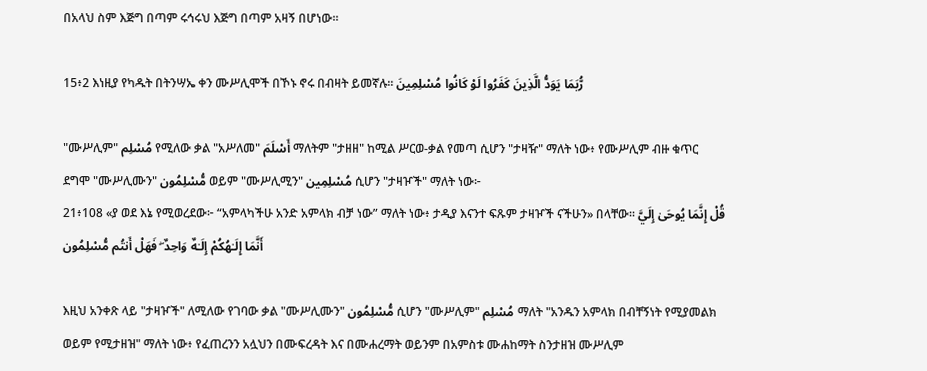በአላህ ስም እጅግ በጣም ሩኅሩህ እጅግ በጣም አዛኝ በሆነው፡፡

15፥2 እነዚያ የካዱት በትንሣኤ ቀን ሙሥሊሞች በኾኑ ኖሩ በብዛት ይመኛሉ፡፡ رُّبَمَا يَوَدُّ الَّذِينَ كَفَرُوا لَوْ كَانُوا مُسْلِمِينَ

"ሙሥሊም" مُسْلِم የሚለው ቃል "አሥለመ" أَسْلَمَ ማለትም "ታዘዘ" ከሚል ሥርወ-ቃል የመጣ ሲሆን "ታዛዥ" ማለት ነው፥ የሙሥሊም ብዙ ቁጥር ደግሞ "ሙሥሊሙን" مُّسْلِمُون ወይም "ሙሥሊሚን" مُسْلِمِين ሲሆን "ታዛዦች" ማለት ነው፦
21፥108 «ያ ወደ እኔ የሚወረደው፦ “አምላካችሁ አንድ አምላክ ብቻ ነው” ማለት ነው፥ ታዲያ እናንተ ፍጹም ታዛዦች ናችሁን» በላቸው፡፡ قُلْ إِنَّمَا يُوحَىٰ إِلَيَّ أَنَّمَا إِلَـٰهُكُمْ إِلَـٰهٌ وَاحِدٌ ۖ فَهَلْ أَنتُم مُّسْلِمُون

እዚህ አንቀጽ ላይ "ታዛዦች" ለሚለው የገባው ቃል "ሙሥሊሙን" مُّسْلِمُون ሲሆን "ሙሥሊም" مُسْلِم ማለት "አንዱን አምላክ በብቸኝነት የሚያመልክ ወይም የሚታዘዝ" ማለት ነው፥ የፈጠረንን አሏህን በሙፍረዳት እና በሙሐረማት ወይንም በአምስቱ ሙሐከማት ስንታዘዝ ሙሥሊም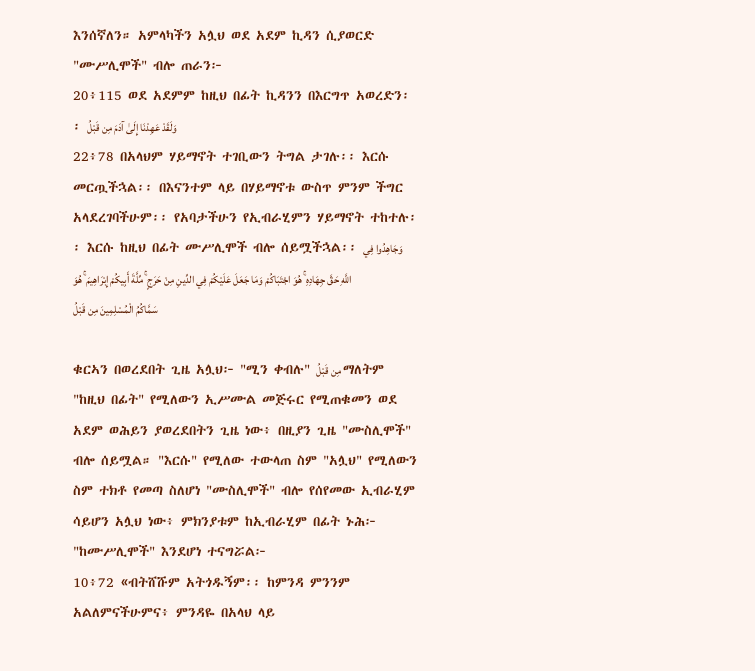እንሰኛለን። አምላካችን አሏህ ወደ አደም ኪዳን ሲያወርድ "ሙሥሊሞች" ብሎ ጠራን፦
20፥115 ወደ አደምም ከዚህ በፊት ኪዳንን በእርግጥ አወረድን፡፡ وَلَقَدْ عَهِدْنَا إِلَىٰ آدَمَ مِن قَبْلُ
22፥78 በአላህም ሃይማኖት ተገቢውን ትግል ታገሉ፡፡ እርሱ መርጧችኋል፡፡ በእናንተም ላይ በሃይማኖቱ ውስጥ ምንም ችግር አላደረገባችሁም፡፡ የአባታችሁን የኢብራሂምን ሃይማኖት ተከተሉ፡፡ እርሱ ከዚህ በፊት ሙሥሊሞች ብሎ ሰይሟችኋል፡፡ وَجَاهِدُوا فِي اللَّهِ حَقَّ جِهَادِهِ ۚ هُوَ اجْتَبَاكُمْ وَمَا جَعَلَ عَلَيْكُمْ فِي الدِّينِ مِنْ حَرَجٍ ۚ مِّلَّةَ أَبِيكُمْ إِبْرَاهِيمَ ۚ هُوَ سَمَّاكُمُ الْمُسْلِمِينَ مِن قَبْلُ

ቁርኣን በወረደበት ጊዜ አሏህ፦ "ሚን ቀብሉ" مِن قَبْلُ ማለትም "ከዚህ በፊት" የሚለውን ኢሥሙል መጅሩር የሚጠቁመን ወደ አደም ወሕይን ያወረደበትን ጊዜ ነው፥ በዚያን ጊዜ "ሙስሊሞች" ብሎ ሰይሟል። "እርሱ" የሚለው ተውላጠ ስም "አሏህ" የሚለውን ስም ተክቶ የመጣ ስለሆነ "ሙስሊሞች" ብሎ የሰየመው ኢብራሂም ሳይሆን አሏህ ነው፥ ምክንያቱም ከኢብራሂም በፊት ኑሕ፦ "ከሙሥሊሞች" እንደሆነ ተናግሯል፦
10፥72 «ብትሸሹም አትጎዱኝም፡፡ ከምንዳ ምንንም አልለምናችሁምና፥ ምንዳዬ በአላህ ላይ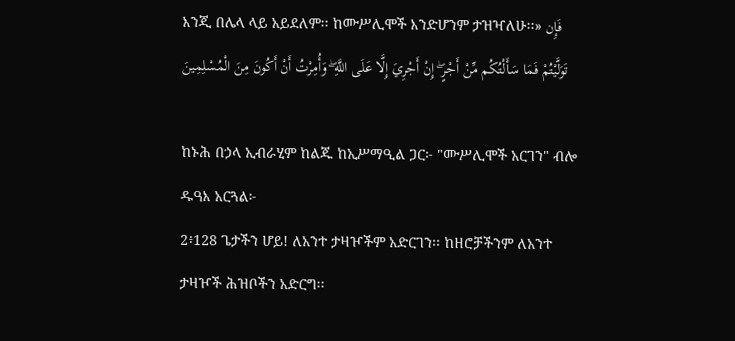እንጂ በሌላ ላይ አይደለም፡፡ ከሙሥሊሞች እንድሆንም ታዝዣለሁ፡፡» فَإِن تَوَلَّيْتُمْ فَمَا سَأَلْتُكُم مِّنْ أَجْرٍ ۖ إِنْ أَجْرِيَ إِلَّا عَلَى اللَّهِ ۖ وَأُمِرْتُ أَنْ أَكُونَ مِنَ الْمُسْلِمِينَ

ከኑሕ በኃላ ኢብራሂም ከልጁ ከኢሥማዒል ጋር፦ "ሙሥሊሞች አርገን" ብሎ ዱዓእ አርጓል፦
2፥128 ጌታችን ሆይ! ለአንተ ታዛዦችም አድርገን፡፡ ከዘሮቻችንም ለአንተ ታዛዦች ሕዝቦችን አድርግ፡፡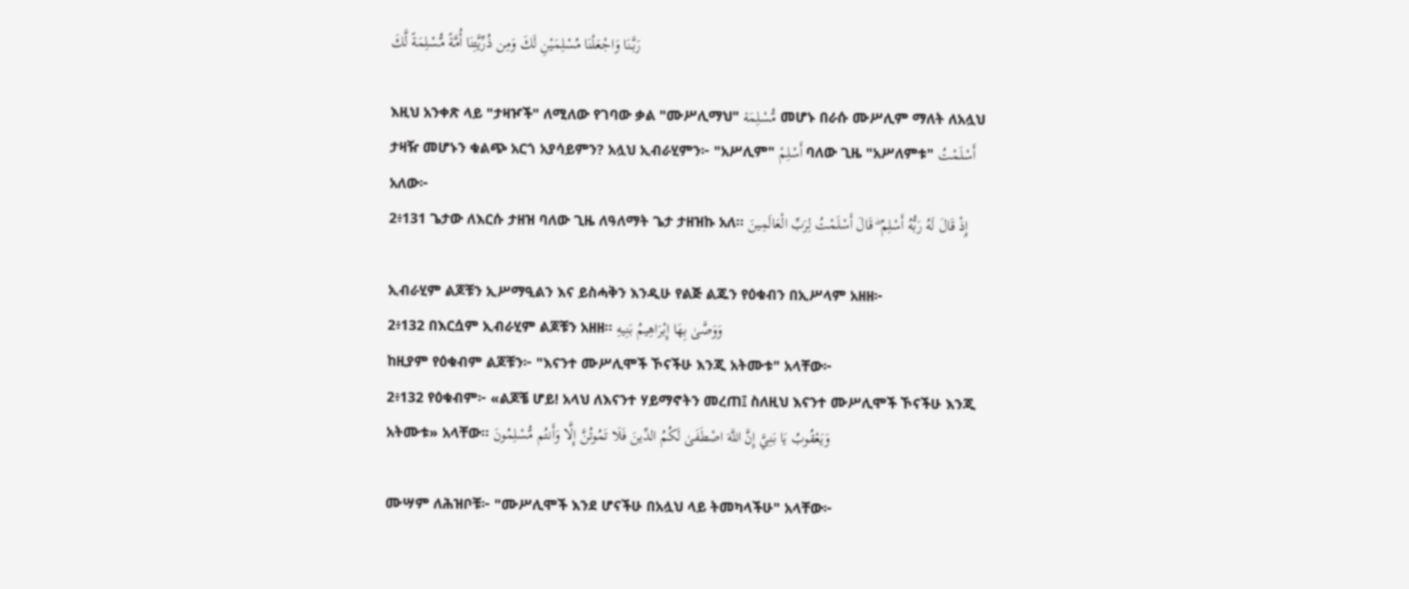رَبَّنَا وَاجْعَلْنَا مُسْلِمَيْنِ لَكَ وَمِن ذُرِّيَّتِنَا أُمَّةً مُّسْلِمَةً لَّكَ

እዚህ አንቀጽ ላይ "ታዛዦች" ለሚለው የገባው ቃል "ሙሥሊማህ" مُّسْلِمَة መሆኑ በራሱ ሙሥሊም ማለት ለአሏህ ታዛዥ መሆኑን ቁልጭ አርጎ አያሳይምን? አሏህ ኢብራሂምን፦ "አሥሊም" أَسْلِمْ ባለው ጊዜ "አሥለምቱ" أَسْلَمْتُ አለው፦
2፥131 ጌታው ለእርሱ ታዘዝ ባለው ጊዜ ለዓለማት ጌታ ታዘዝኩ አለ፡፡ إِذْ قَالَ لَهُ رَبُّهُ أَسْلِمْ ۖ قَالَ أَسْلَمْتُ لِرَبِّ الْعَالَمِينَ

ኢብራሂም ልጆቹን ኢሥማዒልን እና ይስሓቅን እንዲሁ የልጅ ልጁን የዕቁብን በኢሥላም አዘዘ፦
2፥132 በእርሷም ኢብራሂም ልጆቹን አዘዘ፡፡ وَوَصَّىٰ بِهَا إِبْرَاهِيمُ بَنِيهِ
ከዚያም የዕቁብም ልጆቹን፦ "እናንተ ሙሥሊሞች ኾናችሁ እንጂ አትሙቱ" አላቸው፦
2፥132 የዕቁብም፦ «ልጆቼ ሆይ! አላህ ለእናንተ ሃይማኖትን መረጠ፤ ስለዚህ እናንተ ሙሥሊሞች ኾናችሁ እንጂ አትሙቱ» አላቸው፡፡ وَيَعْقُوبُ يَا بَنِيَّ إِنَّ اللَّهَ اصْطَفَىٰ لَكُمُ الدِّينَ فَلَا تَمُوتُنَّ إِلَّا وَأَنتُم مُّسْلِمُونَ

ሙሣም ለሕዝቦቹ፦ "ሙሥሊሞች እንደ ሆናችሁ በአሏህ ላይ ትመካላችሁ" አላቸው፦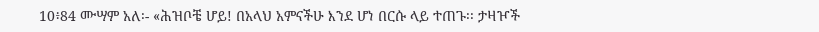10፥84 ሙሣም አለ፡- «ሕዝቦቼ ሆይ! በአላህ አምናችሁ እንደ ሆነ በርሱ ላይ ተጠጉ፡፡ ታዛዦች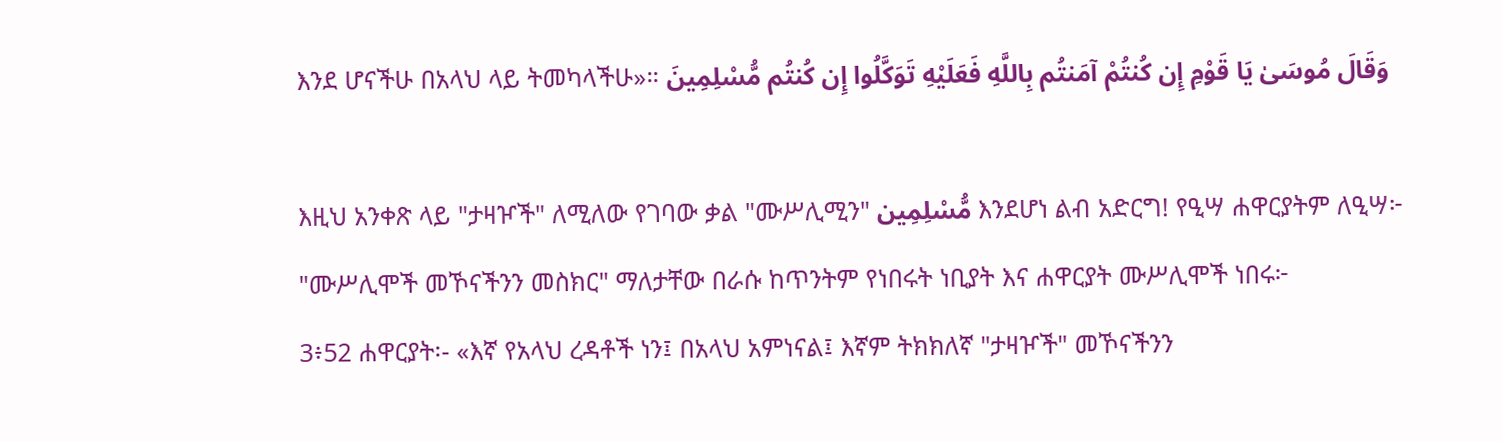እንደ ሆናችሁ በአላህ ላይ ትመካላችሁ»። وَقَالَ مُوسَىٰ يَا قَوْمِ إِن كُنتُمْ آمَنتُم بِاللَّهِ فَعَلَيْهِ تَوَكَّلُوا إِن كُنتُم مُّسْلِمِينَ

እዚህ አንቀጽ ላይ "ታዛዦች" ለሚለው የገባው ቃል "ሙሥሊሚን" مُّسْلِمِين እንደሆነ ልብ አድርግ! የዒሣ ሐዋርያትም ለዒሣ፦ "ሙሥሊሞች መኾናችንን መስክር" ማለታቸው በራሱ ከጥንትም የነበሩት ነቢያት እና ሐዋርያት ሙሥሊሞች ነበሩ፦
3፥52 ሐዋርያት፡- «እኛ የአላህ ረዳቶች ነን፤ በአላህ አምነናል፤ እኛም ትክክለኛ "ታዛዦች" መኾናችንን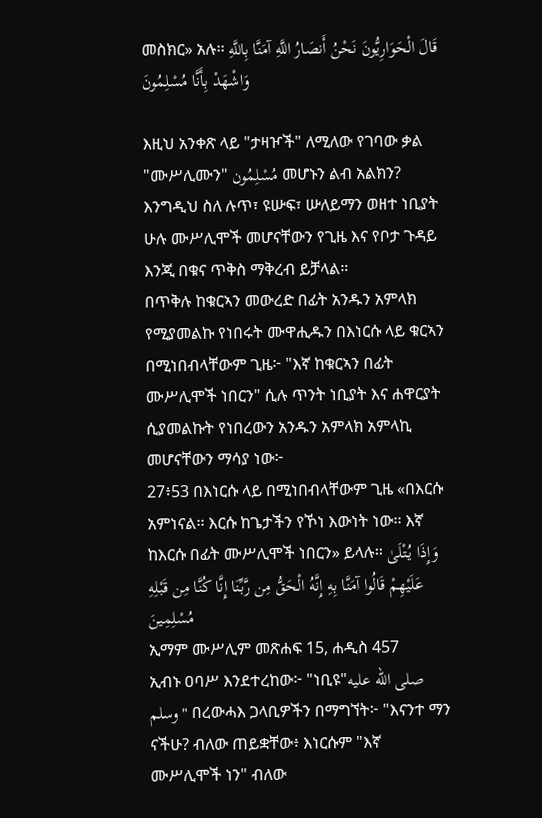መስክር» አሉ፡፡ قَالَ الْحَوَارِيُّونَ نَحْنُ أَنصَارُ اللَّهِ آمَنَّا بِاللَّهِ وَاشْهَدْ بِأَنَّا مُسْلِمُونَ

እዚህ አንቀጽ ላይ "ታዛዦች" ለሚለው የገባው ቃል "ሙሥሊሙን" مُسْلِمُون መሆኑን ልብ አልክን? እንግዲህ ስለ ሉጥ፣ ዩሡፍ፣ ሡለይማን ወዘተ ነቢያት ሁሉ ሙሥሊሞች መሆናቸውን የጊዜ እና የቦታ ጉዳይ እንጂ በቁና ጥቅስ ማቅረብ ይቻላል።
በጥቅሉ ከቁርኣን መውረድ በፊት አንዱን አምላክ የሚያመልኩ የነበሩት ሙዋሒዱን በእነርሱ ላይ ቁርኣን በሚነበብላቸውም ጊዜ፦ "እኛ ከቁርኣን በፊት ሙሥሊሞች ነበርን" ሲሉ ጥንት ነቢያት እና ሐዋርያት ሲያመልኩት የነበረውን አንዱን አምላክ አምላኪ መሆናቸውን ማሳያ ነው፦
27፥53 በእነርሱ ላይ በሚነበብላቸውም ጊዜ «በእርሱ አምነናል፡፡ እርሱ ከጌታችን የኾነ እውነት ነው፡፡ እኛ ከእርሱ በፊት ሙሥሊሞች ነበርን» ይላሉ፡፡ وَإِذَا يُتْلَىٰ عَلَيْهِمْ قَالُوا آمَنَّا بِهِ إِنَّهُ الْحَقُّ مِن رَّبِّنَا إِنَّا كُنَّا مِن قَبْلِهِ مُسْلِمِينَ
ኢማም ሙሥሊም መጽሐፍ 15, ሐዲስ 457
ኢብኑ ዐባሥ እንደተረከው፦ "ነቢዩ"صلى الله عليه وسلم" በረውሓእ ጋላቢዎችን በማግኘት፦ "እናንተ ማን ናችሁ? ብለው ጠይቋቸው፥ እነርሱም "እኛ ሙሥሊሞች ነን" ብለው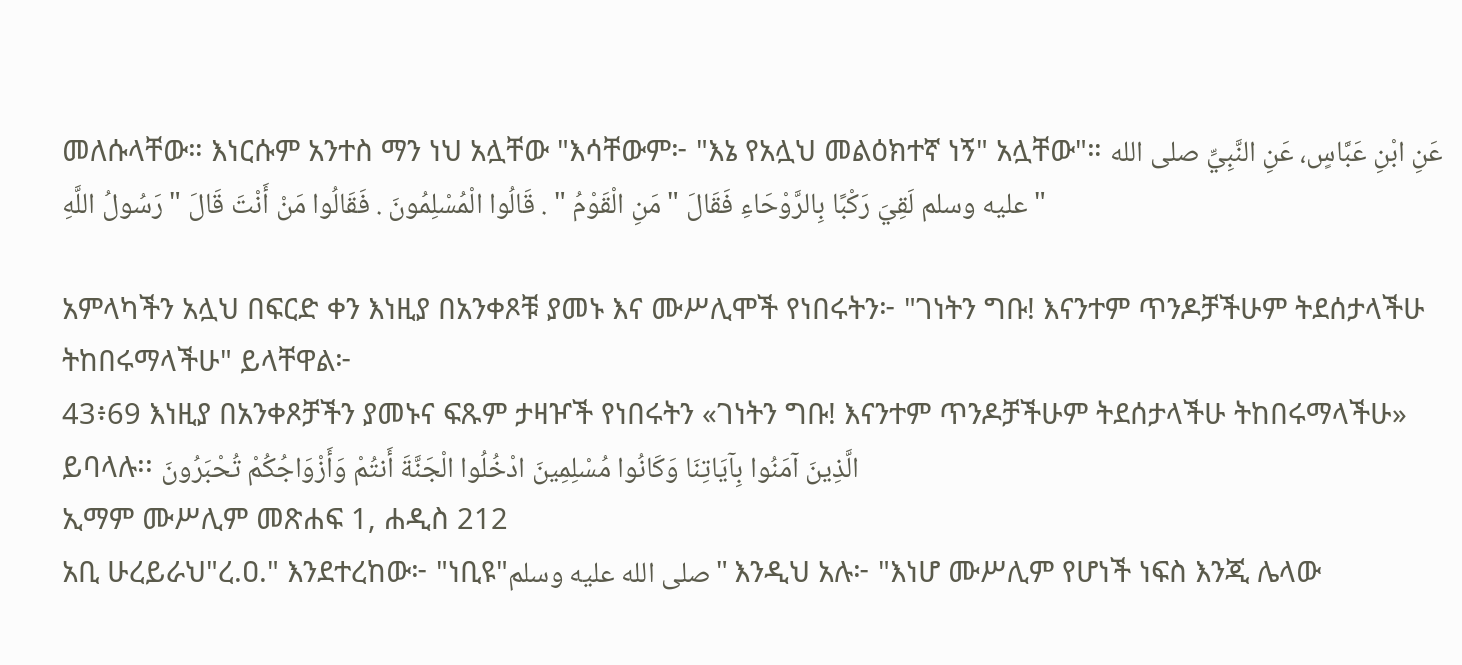መለሱላቸው። እነርሱም አንተስ ማን ነህ አሏቸው "እሳቸውም፦ "እኔ የአሏህ መልዕክተኛ ነኝ" አሏቸው"። عَنِ ابْنِ عَبَّاسٍ، عَنِ النَّبِيِّ صلى الله عليه وسلم لَقِيَ رَكْبًا بِالرَّوْحَاءِ فَقَالَ " مَنِ الْقَوْمُ " . قَالُوا الْمُسْلِمُونَ . فَقَالُوا مَنْ أَنْتَ قَالَ " رَسُولُ اللَّهِ "

አምላካችን አሏህ በፍርድ ቀን እነዚያ በአንቀጾቹ ያመኑ እና ሙሥሊሞች የነበሩትን፦ "ገነትን ግቡ! እናንተም ጥንዶቻችሁም ትደሰታላችሁ ትከበሩማላችሁ" ይላቸዋል፦
43፥69 እነዚያ በአንቀጾቻችን ያመኑና ፍጹም ታዛዦች የነበሩትን «ገነትን ግቡ! እናንተም ጥንዶቻችሁም ትደሰታላችሁ ትከበሩማላችሁ» ይባላሉ፡፡ الَّذِينَ آمَنُوا بِآيَاتِنَا وَكَانُوا مُسْلِمِينَ ادْخُلُوا الْجَنَّةَ أَنتُمْ وَأَزْوَاجُكُمْ تُحْبَرُونَ
ኢማም ሙሥሊም መጽሐፍ 1, ሐዲስ 212
አቢ ሁረይራህ"ረ.ዐ." እንደተረከው፦ "ነቢዩ"صلى الله عليه وسلم" እንዲህ አሉ፦ "እነሆ ሙሥሊም የሆነች ነፍስ እንጂ ሌላው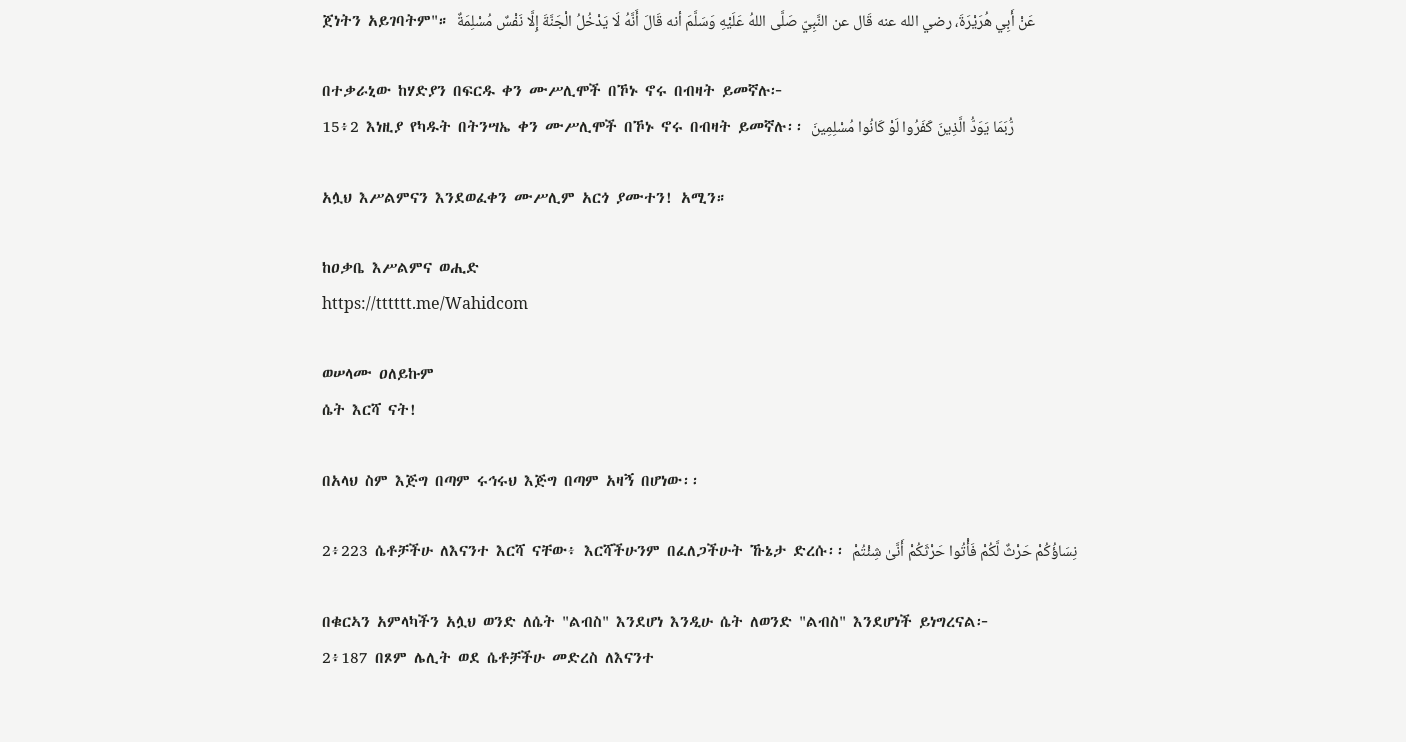ጀነትን አይገባትም"። عَنْ أَبِي هُرَيْرَةَ، رضي الله عنه قَال عن النَّبِيّ صَلَّى اللهُ عَلَيْهِ وَسَلَّمَ أنه قَالَ أَنَّهُ لَا يَدْخُلُ الْجَنَّةَ إِلَّا نَفْسٌ مُسْلِمَةٌ

በተቃራኒው ከሃድያን በፍርዱ ቀን ሙሥሊሞች በኾኑ ኖሩ በብዛት ይመኛሉ፦
15፥2 እነዚያ የካዱት በትንሣኤ ቀን ሙሥሊሞች በኾኑ ኖሩ በብዛት ይመኛሉ፡፡ رُّبَمَا يَوَدُّ الَّذِينَ كَفَرُوا لَوْ كَانُوا مُسْلِمِينَ

አሏህ እሥልምናን እንደወፈቀን ሙሥሊም አርጎ ያሙተን! አሚን።

ከዐቃቤ እሥልምና ወሒድ
https://tttttt.me/Wahidcom

ወሠላሙ ዐለይኩም
ሴት እርሻ ናት!

በአላህ ስም እጅግ በጣም ሩኅሩህ እጅግ በጣም አዛኝ በሆነው፡፡

2፥223 ሴቶቻችሁ ለእናንተ እርሻ ናቸው፥ እርሻችሁንም በፈለጋችሁት ኹኔታ ድረሱ፡፡ نِسَاؤُكُمْ حَرْثٌ لَّكُمْ فَأْتُوا حَرْثَكُمْ أَنَّىٰ شِئْتُمْ

በቁርኣን አምላካችን አሏህ ወንድ ለሴት "ልብስ" እንደሆነ እንዲሁ ሴት ለወንድ "ልብስ" እንደሆነች ይነግረናል፦
2፥187 በጾም ሌሊት ወደ ሴቶቻችሁ መድረስ ለእናንተ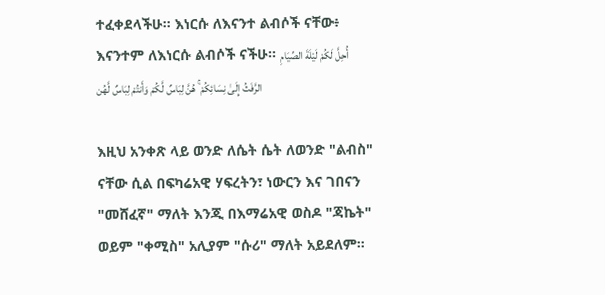ተፈቀደላችሁ፡፡ እነርሱ ለእናንተ ልብሶች ናቸው፥ እናንተም ለእነርሱ ልብሶች ናችሁ፡፡ أُحِلَّ لَكُمْ لَيْلَةَ الصِّيَامِ الرَّفَثُ إِلَىٰ نِسَائِكُمْ ۚ هُنَّ لِبَاسٌ لَّكُمْ وَأَنتُمْ لِبَاسٌ لَّهُن

እዚህ አንቀጽ ላይ ወንድ ለሴት ሴት ለወንድ "ልብስ" ናቸው ሲል በፍካሬአዊ ሃፍረትን፣ ነውርን እና ገበናን "መሸፈኛ" ማለት እንጂ በእማሬአዊ ወስዶ "ጃኬት" ወይም "ቀሚስ" አሊያም "ሱሪ" ማለት አይደለም።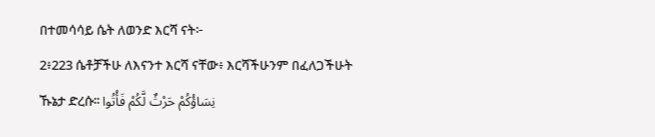በተመሳሳይ ሴት ለወንድ እርሻ ናት፦
2፥223 ሴቶቻችሁ ለእናንተ እርሻ ናቸው፥ እርሻችሁንም በፈለጋችሁት ኹኔታ ድረሱ፡፡ نِسَاؤُكُمْ حَرْثٌ لَّكُمْ فَأْتُوا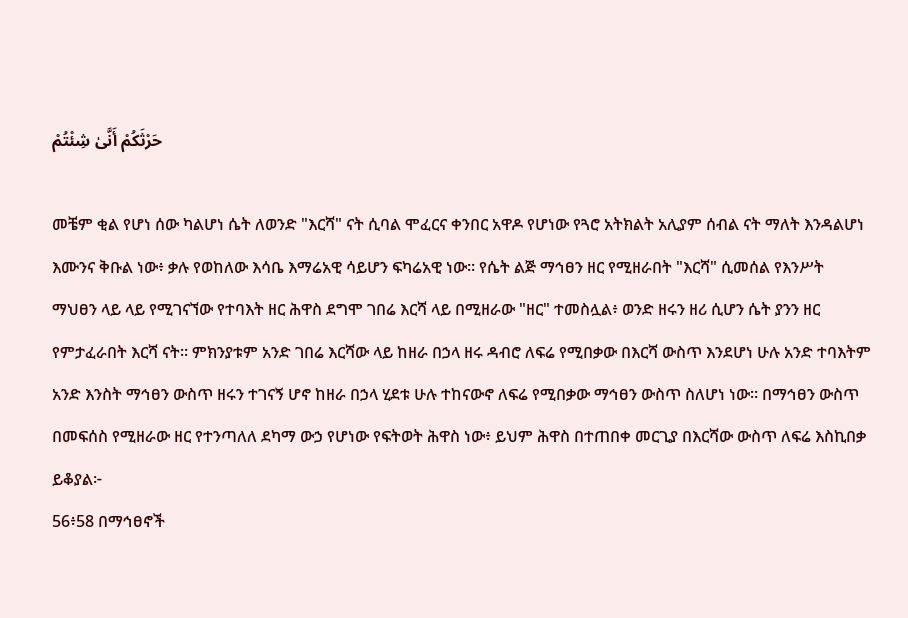حَرْثَكُمْ أَنَّىٰ شِئْتُمْ

መቼም ቂል የሆነ ሰው ካልሆነ ሴት ለወንድ "እርሻ" ናት ሲባል ሞፈርና ቀንበር አዋዶ የሆነው የጓሮ አትክልት አሊያም ሰብል ናት ማለት እንዳልሆነ እሙንና ቅቡል ነው፥ ቃሉ የወከለው እሳቤ እማሬአዊ ሳይሆን ፍካሬአዊ ነው። የሴት ልጅ ማኅፀን ዘር የሚዘራበት "እርሻ" ሲመሰል የእንሥት ማህፀን ላይ ላይ የሚገናኘው የተባእት ዘር ሕዋስ ደግሞ ገበሬ እርሻ ላይ በሚዘራው "ዘር" ተመስሏል፥ ወንድ ዘሩን ዘሪ ሲሆን ሴት ያንን ዘር የምታፈራበት እርሻ ናት። ምክንያቱም አንድ ገበሬ እርሻው ላይ ከዘራ በኃላ ዘሩ ዳብሮ ለፍሬ የሚበቃው በእርሻ ውስጥ እንደሆነ ሁሉ አንድ ተባእትም አንድ እንስት ማኅፀን ውስጥ ዘሩን ተገናኝ ሆኖ ከዘራ በኃላ ሂደቱ ሁሉ ተከናውኖ ለፍሬ የሚበቃው ማኅፀን ውስጥ ስለሆነ ነው። በማኅፀን ውስጥ በመፍሰስ የሚዘራው ዘር የተንጣለለ ደካማ ውኃ የሆነው የፍትወት ሕዋስ ነው፥ ይህም ሕዋስ በተጠበቀ መርጊያ በእርሻው ውስጥ ለፍሬ እስኪበቃ ይቆያል፦
56፥58 በማኅፀኖች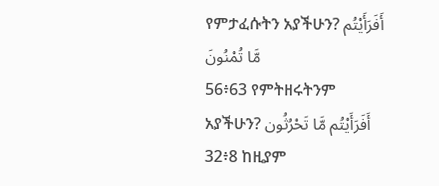የምታፈሱትን አያችሁን? أَفَرَأَيْتُم مَّا تُمْنُونَ
56፥63 የምትዘሩትንም አያችሁን? أَفَرَأَيْتُم مَّا تَحْرُثُون
32፥8 ከዚያም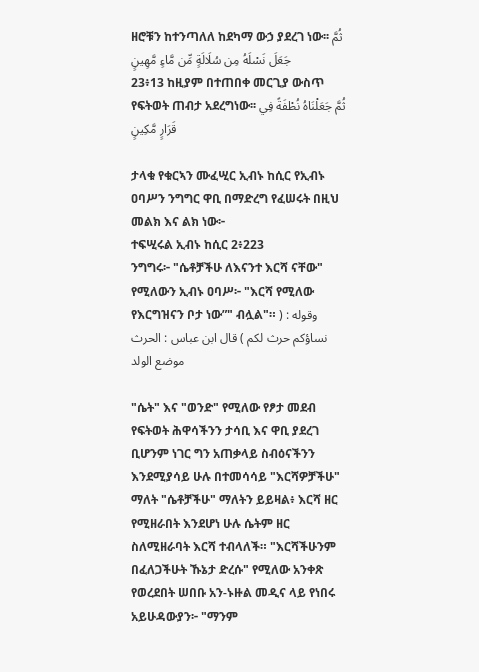ዘሮቹን ከተንጣለለ ከደካማ ውኃ ያደረገ ነው፡፡ ثُمَّ جَعَلَ نَسْلَهُ مِن سُلَالَةٍ مِّن مَّاءٍ مَّهِينٍ
23፥13 ከዚያም በተጠበቀ መርጊያ ውስጥ የፍትወት ጠብታ አደረግነው፡፡ ثُمَّ جَعَلْنَاهُ نُطْفَةً فِي قَرَارٍ مَّكِينٍ

ታላቁ የቁርኣን ሙፈሢር ኢብኑ ከሲር የኢብኑ ዐባሥን ንግግር ዋቢ በማድረግ የፈሠሩት በዚህ መልክ እና ልክ ነው፦
ተፍሢሩል ኢብኑ ከሲር 2፥223
ንግግሩ፦ "ሴቶቻችሁ ለእናንተ እርሻ ናቸው" የሚለውን ኢብኑ ዐባሥ፦ "እርሻ የሚለው የእርግዝናን ቦታ ነው”" ብሏል"። وقوله : ( نساؤكم حرث لكم ) قال ابن عباس : الحرث موضع الولد

"ሴት" እና "ወንድ" የሚለው የፆታ መደብ የፍትወት ሕዋሳችንን ታሳቢ እና ዋቢ ያደረገ ቢሆንም ነገር ግን አጠቃላይ ስብዕናችንን እንደሚያሳይ ሁሉ በተመሳሳይ "እርሻዎቻችሁ" ማለት "ሴቶቻችሁ" ማለትን ይይዛል፥ እርሻ ዘር የሚዘራበት እንደሆነ ሁሉ ሴትም ዘር ስለሚዘራባት እርሻ ተብላለች። "እርሻችሁንም በፈለጋችሁት ኹኔታ ድረሱ" የሚለው አንቀጽ የወረደበት ሠበቡ አን-ኑዙል መዲና ላይ የነበሩ አይሁዳውያን፦ "ማንም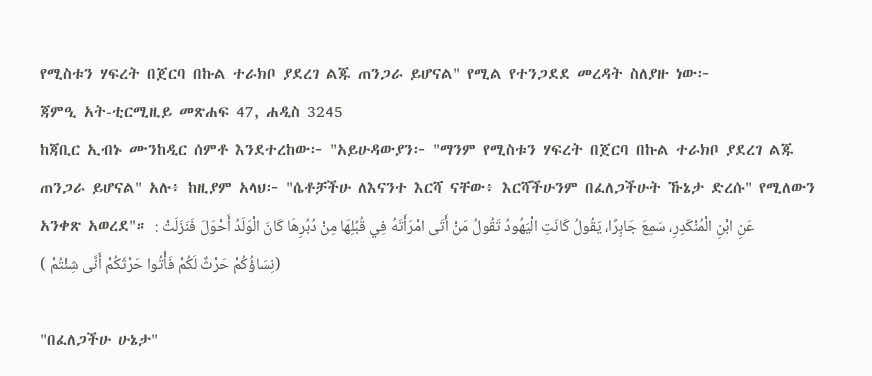የሚስቱን ሃፍረት በጀርባ በኩል ተራክቦ ያደረገ ልጁ ጠንጋራ ይሆናል" የሚል የተንጋደደ መረዳት ስለያዙ ነው፦
ጃምዒ አት-ቲርሚዚይ መጽሐፍ 47, ሐዲስ 3245
ከጃቢር ኢብኑ ሙንከዲር ሰምቶ እንደተረከው፦ "አይሁዳውያን፦ "ማንም የሚስቱን ሃፍረት በጀርባ በኩል ተራክቦ ያደረገ ልጁ ጠንጋራ ይሆናል" አሉ፥ ከዚያም አላህ፦ "ሴቶቻችሁ ለእናንተ እርሻ ናቸው፥ እርሻችሁንም በፈለጋችሁት ኹኔታ ድረሱ" የሚለውን አንቀጽ አወረደ"። عَنِ ابْنِ الْمُنْكَدِرِ، سَمِعَ جَابِرًا، يَقُولُ كَانَتِ الْيَهُودُ تَقُولُ مَنْ أَتَى امْرَأَتَهُ فِي قُبُلِهَا مِنْ دُبُرِهَا كَانَ الْوَلَدُ أَحْوَلَ فَنَزَلَتْ : (نِسَاؤُكُمْ حَرْثٌ لَكُمْ فَأْتُوا حَرْثَكُمْ أَنَّى شِئْتُمْ )

"በፈለጋችሁ ሁኔታ"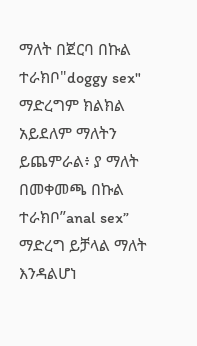ማለት በጀርባ በኩል ተራክቦ"doggy sex" ማድረግም ክልክል አይደለም ማለትን ይጨምራል፥ ያ ማለት በመቀመጫ በኩል ተራክቦ”anal sex” ማድረግ ይቻላል ማለት እንዳልሆነ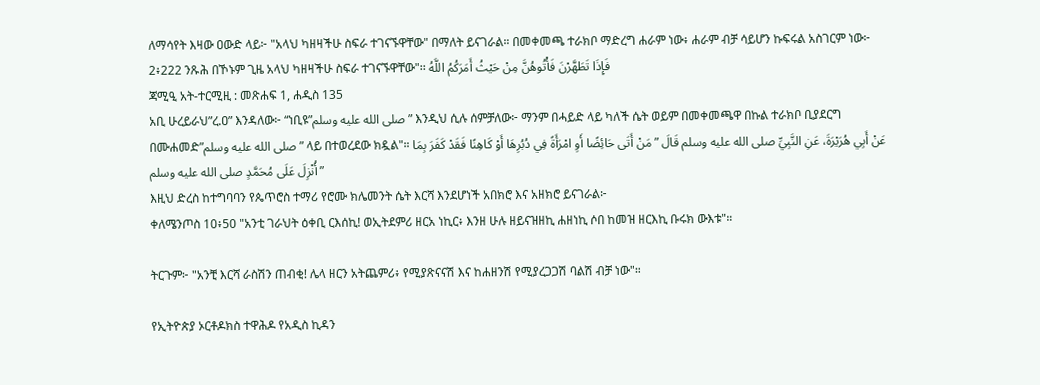ለማሳየት እዛው ዐውድ ላይ፦ "አላህ ካዘዛችሁ ስፍራ ተገናኙዋቸው" በማለት ይናገራል። በመቀመጫ ተራክቦ ማድረግ ሐራም ነው፥ ሐራም ብቻ ሳይሆን ኩፍሩል አስገርም ነው፦
2፥222 ንጹሕ በኾኑም ጊዜ አላህ ካዘዛችሁ ስፍራ ተገናኙዋቸው"፡፡ فَإِذَا تَطَهَّرْنَ فَأْتُوهُنَّ مِنْ حَيْثُ أَمَرَكُمُ اللَّهُ
ጃሚዒ አት-ተርሚዚ : መጽሐፍ 1, ሐዲስ 135
አቢ ሁረይራህ”ረ.ዐ” እንዳለው፦ “ነቢዩ”صلى الله عليه وسلم” እንዲህ ሲሉ ሰምቻለው፦ ማንም በሓይድ ላይ ካለች ሴት ወይም በመቀመጫዋ በኩል ተራክቦ ቢያደርግ በሙሐመድ”صلى الله عليه وسلم” ላይ በተወረደው ክዷል"። عَنْ أَبِي هُرَيْرَةَ، عَنِ النَّبِيِّ صلى الله عليه وسلم قَالَ ” مَنْ أَتَى حَائِضًا أَوِ امْرَأَةً فِي دُبُرِهَا أَوْ كَاهِنًا فَقَدْ كَفَرَ بِمَا أُنْزِلَ عَلَى مُحَمَّدٍ صلى الله عليه وسلم ”
እዚህ ድረስ ከተግባባን የጴጥሮስ ተማሪ የሮሙ ክሌመንት ሴት እርሻ እንደሆነች አበክሮ እና አዘክሮ ይናገራል፦
ቀለሜንጦስ 10፥50 "አንቲ ገራህት ዕቀቢ ርእሰኪ! ወኢትደምሪ ዘርአ ነኪር፥ እንዘ ሁሉ ዘይናዝዘኪ ሐዘነኪ ሶበ ከመዝ ዘርእኪ ቡሩክ ውእቱ"።

ትርጉም፦ "አንቺ እርሻ ራስሽን ጠብቂ! ሌላ ዘርን አትጨምሪ፥ የሚያጽናናሽ እና ከሐዘንሽ የሚያረጋጋሽ ባልሽ ብቻ ነው"።

የኢትዮጵያ ኦርቶዶክስ ተዋሕዶ የአዲስ ኪዳን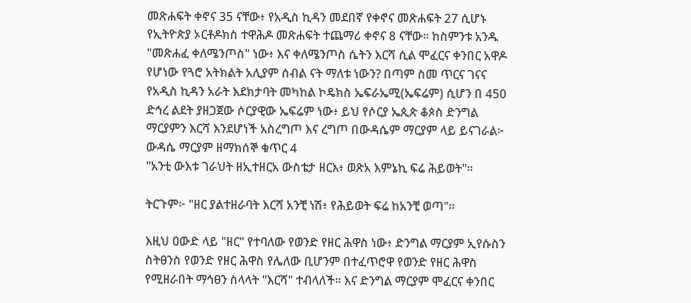መጽሐፍት ቀኖና 35 ናቸው፥ የአዲስ ኪዳን መደበኛ የቀኖና መጽሐፍት 27 ሲሆኑ የኢትዮጵያ ኦርቶዶክስ ተዋሕዶ መጽሐፍት ተጨማሪ ቀኖና 8 ናቸው። ከስምንቱ አንዱ "መጽሐፈ ቀለሜንጦስ" ነው፥ እና ቀለሜንጦስ ሴትን እርሻ ሲል ሞፈርና ቀንበር አዋዶ የሆነው የጓሮ አትክልት አሊያም ሰብል ናት ማለቱ ነውን? በጣም ስመ ጥርና ገናና የአዲስ ኪዳን አራት እደክታባት መካከል ኮዴክስ ኤፍራኤሚ(ኤፍሬም) ሲሆን በ 450 ድኅረ ልደት ያዘጋጀው ሶርያዊው ኤፍሬም ነው፥ ይህ የሶርያ ኤጲጵ ቆጶስ ድንግል ማርያምን እርሻ እንደሆነች አስረግጦ እና ረግጦ በውዳሴም ማርያም ላይ ይናገራል፦
ውዳሴ ማርያም ዘማክሰኞ ቁጥር 4
"አንቲ ውእቱ ገራህት ዘኢተዘርአ ውስቴታ ዘርእ፥ ወጽአ እምኔኪ ፍሬ ሕይወት"።

ትርጉም፦ "ዘር ያልተዘራባት እርሻ አንቺ ነሽ፥ የሕይወት ፍሬ ከአንቺ ወጣ"።

እዚህ ዐውድ ላይ "ዘር" የተባለው የወንድ የዘር ሕዋስ ነው፥ ድንግል ማርያም ኢየሱስን ስትፀንስ የወንድ የዘር ሕዋስ የሌለው ቢሆንም በተፈጥሮዋ የወንድ የዘር ሕዋስ የሚዘራበት ማኅፀን ስላላት "እርሻ" ተብላለች። እና ድንግል ማርያም ሞፈርና ቀንበር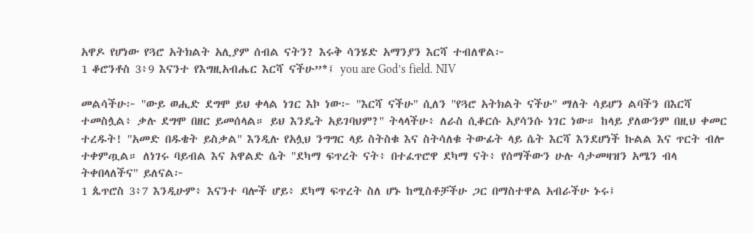አዋዶ የሆነው የጓሮ አትክልት አሊያም ሰብል ናትን? እሩቅ ሳንሄድ አማንያን እርሻ ተብለዋል፦
1 ቆሮንቶስ 3፥9 እናንተ የእግዚአብሔር እርሻ ናችሁ”*፤ you are God’s field. NIV

መልሳችሁ፦ "ውይ ወሒድ ደግሞ ይህ ቀላል ነገር እኮ ነው፦ "እርሻ ናችሁ" ሲለን "የጓሮ አትክልት ናችሁ" ማለት ሳይሆን ልባችን በእርሻ ተመስሏል፥ ቃሉ ደግሞ በዘር ይመሰላል። ይህ እንዴት አይገባህም?" ትላላችሁ፥ ለራስ ሲቆርሱ አያሳንሱ ነገር ነው። ከላይ ያለውንም በዚህ ቀመር ተረዱት! "አመድ በዱቄት ይስቃል" እንዲሉ የአሏህ ንግግር ላይ ስትስቁ እና ስትሳለቁ ትውፊት ላይ ሴት እርሻ እንደሆነች ኩልል እና ጥርት ብሎ ተቀምጧል። ለነገሩ ባይብል እና አዋልድ ሴት "ደካማ ፍጥረት ናት፥ በተፈጥሮዋ ደካማ ናት፥ የሰማችውን ሁሉ ሳታመዛዝን አሜን ብላ ትቀበላለችና" ይለናል፦
1 ጴጥሮስ 3፥7 እንዲሁም፥ እናንተ ባሎች ሆይ፥ ደካማ ፍጥረት ስለ ሆኑ ከሚስቶቻችሁ ጋር በማስተዋል አብራችሁ ኑሩ፤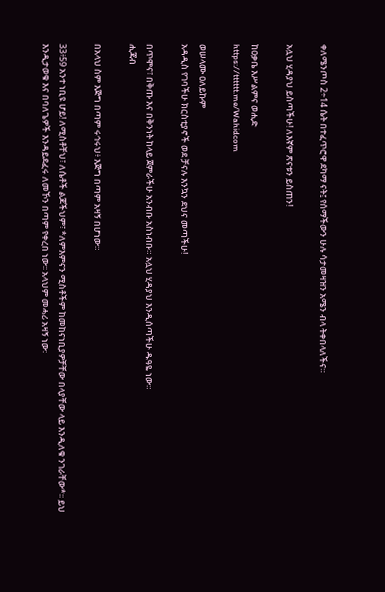ቀለሜንጦስ 2÷14 ሴት በተፈጥሮዋ ደካማ ናት፤ የሰማችውን ሁሉ ሳታመዛዝን አሜን ብላ ትቀበላለችና።

አሏህ ሂዳያህ ይስጣችሁ! ለእኛም ጽናቱን ይስጠን!

ከዐቃቤ እሥልምና ወሒድ
https://tttttt.me/Wahidcom

ወሠላሙ ዐለይኩም
አዳዲስ የገባችሁ ክርስቲያኖች ወደ ቻናሉ እንኳን ደህና መጣችሁ!

በጥሞና፣ በቅጡ እና በቅንነት ከላይ ጀምራችሁ አንብቡ አስነብቡ። አሏህ ሂዳያህ እንዲሰጣችሁ ዱዓዬ ነው።
ሒጃብ

በአላህ ስም እጅግ በጣም ሩኅሩህ፥ እጅግ በጣም አዛኝ በሆነው።

33፥59 አንተ ነቢዩ ሆይ! ለሚስቶቸህ፣ ለሴቶች ልጆችህም፣ *ለምእምናን ሚስቶችም ከመከናነቢያዎቻቸው በላያቸው ላይ እንዲለቁ ንገራቸው*፡፡ ይህ እንዲታወቁ እና በባለጌዎች እንዳይደፈሩ ለመኾን በጣም የቀረበ ነው፡፡ አላህም መሓሪ አዛኝ ነው፡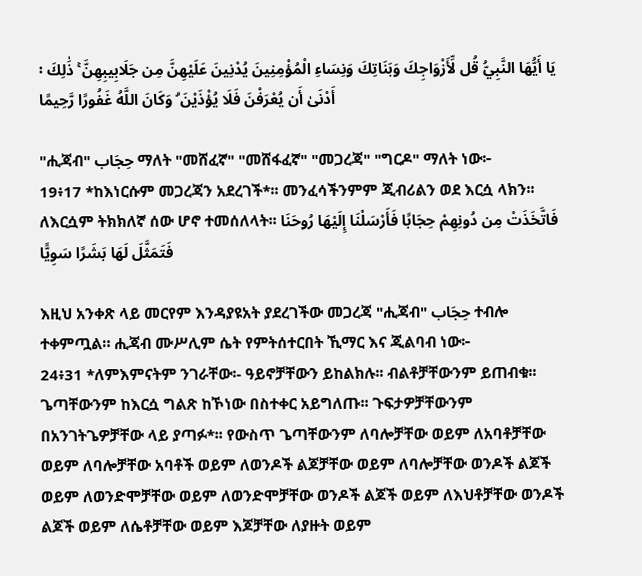፡ يَا أَيُّهَا النَّبِيُّ قُل لِّأَزْوَاجِكَ وَبَنَاتِكَ وَنِسَاءِ الْمُؤْمِنِينَ يُدْنِينَ عَلَيْهِنَّ مِن جَلَابِيبِهِنَّ ۚ ذَٰلِكَ أَدْنَىٰ أَن يُعْرَفْنَ فَلَا يُؤْذَيْنَ ۗ وَكَانَ اللَّهُ غَفُورًا رَّحِيمًا

"ሒጃብ" حِجَاب ማለት "መሸፈኛ" "መሸፋፈኛ" "መጋረጃ" "ግርዶ" ማለት ነው፦
19፥17 *ከእነርሱም መጋረጃን አደረገች*፡፡ መንፈሳችንምም ጂብሪልን ወደ እርሷ ላክን፡፡ ለእርሷም ትክክለኛ ሰው ሆኖ ተመሰለላት፡፡ فَاتَّخَذَتْ مِن دُونِهِمْ حِجَابًا فَأَرْسَلْنَا إِلَيْهَا رُوحَنَا فَتَمَثَّلَ لَهَا بَشَرًا سَوِيًّا

እዚህ አንቀጽ ላይ መርየም እንዳያዩአት ያደረገችው መጋረጃ "ሒጃብ" حِجَاب ተብሎ ተቀምጧል። ሒጃብ ሙሥሊም ሴት የምትሰተርበት ኺማር እና ጂልባብ ነው፦
24፥31 *ለምእምናትም ንገራቸው፡- ዓይኖቻቸውን ይከልክሉ፡፡ ብልቶቻቸውንም ይጠብቁ፡፡ ጌጣቸውንም ከእርሷ ግልጽ ከኾነው በስተቀር አይግለጡ፡፡ ጉፍታዎቻቸውንም በአንገትጌዎቻቸው ላይ ያጣፉ*፡፡ የውስጥ ጌጣቸውንም ለባሎቻቸው ወይም ለአባቶቻቸው ወይም ለባሎቻቸው አባቶች ወይም ለወንዶች ልጆቻቸው ወይም ለባሎቻቸው ወንዶች ልጆች ወይም ለወንድሞቻቸው ወይም ለወንድሞቻቸው ወንዶች ልጆች ወይም ለእህቶቻቸው ወንዶች ልጆች ወይም ለሴቶቻቸው ወይም እጆቻቸው ለያዙት ወይም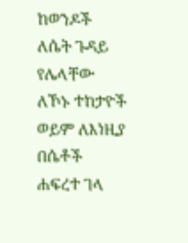ከወንዶች ለሴት ጉዳይ የሌላቸው ለኾኑ ተከታዮች ወይም ለእነዚያ በሴቶች ሐፍረተ ገላ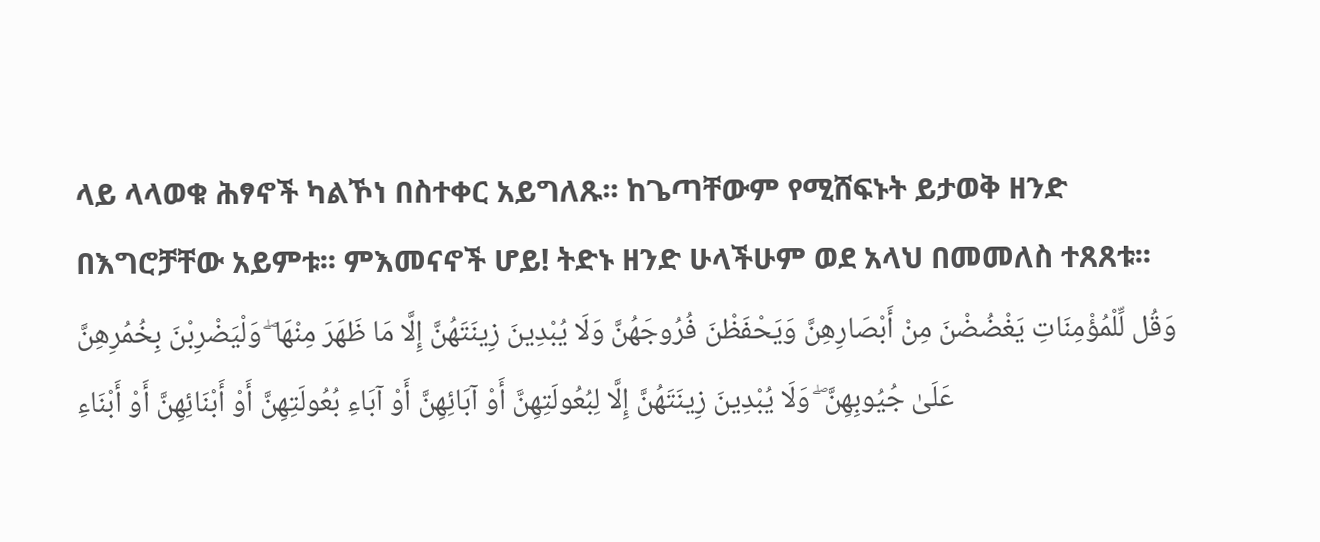ላይ ላላወቁ ሕፃኖች ካልኾነ በስተቀር አይግለጹ፡፡ ከጌጣቸውም የሚሸፍኑት ይታወቅ ዘንድ በእግሮቻቸው አይምቱ፡፡ ምእመናኖች ሆይ! ትድኑ ዘንድ ሁላችሁም ወደ አላህ በመመለስ ተጸጸቱ፡፡ وَقُل لِّلْمُؤْمِنَاتِ يَغْضُضْنَ مِنْ أَبْصَارِهِنَّ وَيَحْفَظْنَ فُرُوجَهُنَّ وَلَا يُبْدِينَ زِينَتَهُنَّ إِلَّا مَا ظَهَرَ مِنْهَا ۖ وَلْيَضْرِبْنَ بِخُمُرِهِنَّ عَلَىٰ جُيُوبِهِنَّ ۖ وَلَا يُبْدِينَ زِينَتَهُنَّ إِلَّا لِبُعُولَتِهِنَّ أَوْ آبَائِهِنَّ أَوْ آبَاءِ بُعُولَتِهِنَّ أَوْ أَبْنَائِهِنَّ أَوْ أَبْنَاءِ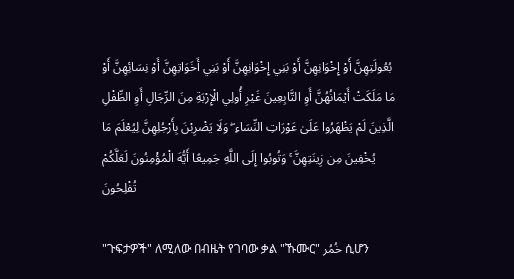بُعُولَتِهِنَّ أَوْ إِخْوَانِهِنَّ أَوْ بَنِي إِخْوَانِهِنَّ أَوْ بَنِي أَخَوَاتِهِنَّ أَوْ نِسَائِهِنَّ أَوْ مَا مَلَكَتْ أَيْمَانُهُنَّ أَوِ التَّابِعِينَ غَيْرِ أُولِي الْإِرْبَةِ مِنَ الرِّجَالِ أَوِ الطِّفْلِ الَّذِينَ لَمْ يَظْهَرُوا عَلَىٰ عَوْرَاتِ النِّسَاءِ ۖ وَلَا يَضْرِبْنَ بِأَرْجُلِهِنَّ لِيُعْلَمَ مَا يُخْفِينَ مِن زِينَتِهِنَّ ۚ وَتُوبُوا إِلَى اللَّهِ جَمِيعًا أَيُّهَ الْمُؤْمِنُونَ لَعَلَّكُمْ تُفْلِحُونَ

"ጉፍታዎች" ለሚለው በብዜት የገባው ቃል "ኹሙር" خُمُر ሲሆን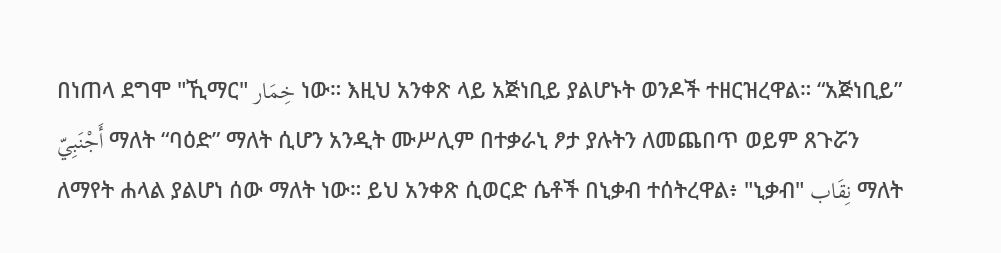በነጠላ ደግሞ "ኺማር" خِمَار ነው። እዚህ አንቀጽ ላይ አጅነቢይ ያልሆኑት ወንዶች ተዘርዝረዋል። “አጅነቢይ” أَجْنَبِيّ ማለት “ባዕድ” ማለት ሲሆን አንዲት ሙሥሊም በተቃራኒ ፆታ ያሉትን ለመጨበጥ ወይም ጸጉሯን ለማየት ሐላል ያልሆነ ሰው ማለት ነው። ይህ አንቀጽ ሲወርድ ሴቶች በኒቃብ ተሰትረዋል፥ "ኒቃብ" نِقَاب ማለት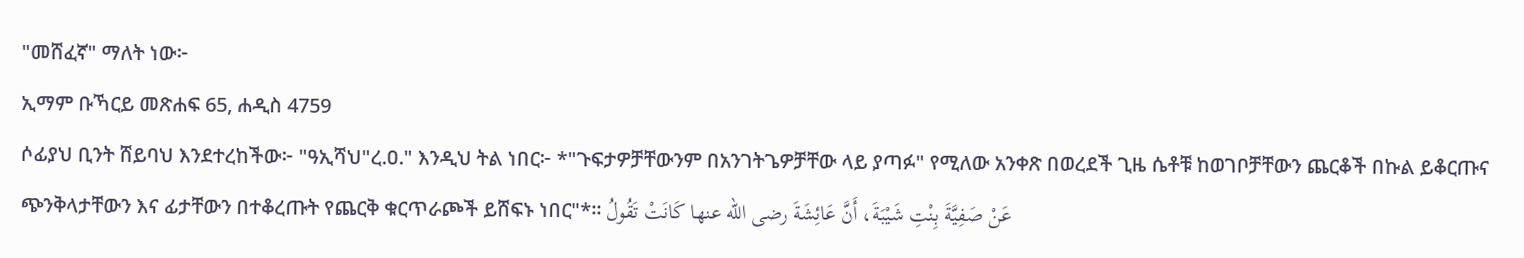"መሸፈኛ" ማለት ነው፦
ኢማም ቡኻርይ መጽሐፍ 65, ሐዲስ 4759
ሶፊያህ ቢንት ሸይባህ እንደተረከችው፦ "ዓኢሻህ"ረ.ዐ." እንዲህ ትል ነበር፦ *"ጉፍታዎቻቸውንም በአንገትጌዎቻቸው ላይ ያጣፉ" የሚለው አንቀጽ በወረደች ጊዜ ሴቶቹ ከወገቦቻቸውን ጨርቆች በኩል ይቆርጡና ጭንቅላታቸውን እና ፊታቸውን በተቆረጡት የጨርቅ ቁርጥራጮች ይሸፍኑ ነበር"*። عَنْ صَفِيَّةَ بِنْتِ شَيْبَةَ، أَنَّ عَائِشَةَ رضى الله عنها كَانَتْ تَقُولُ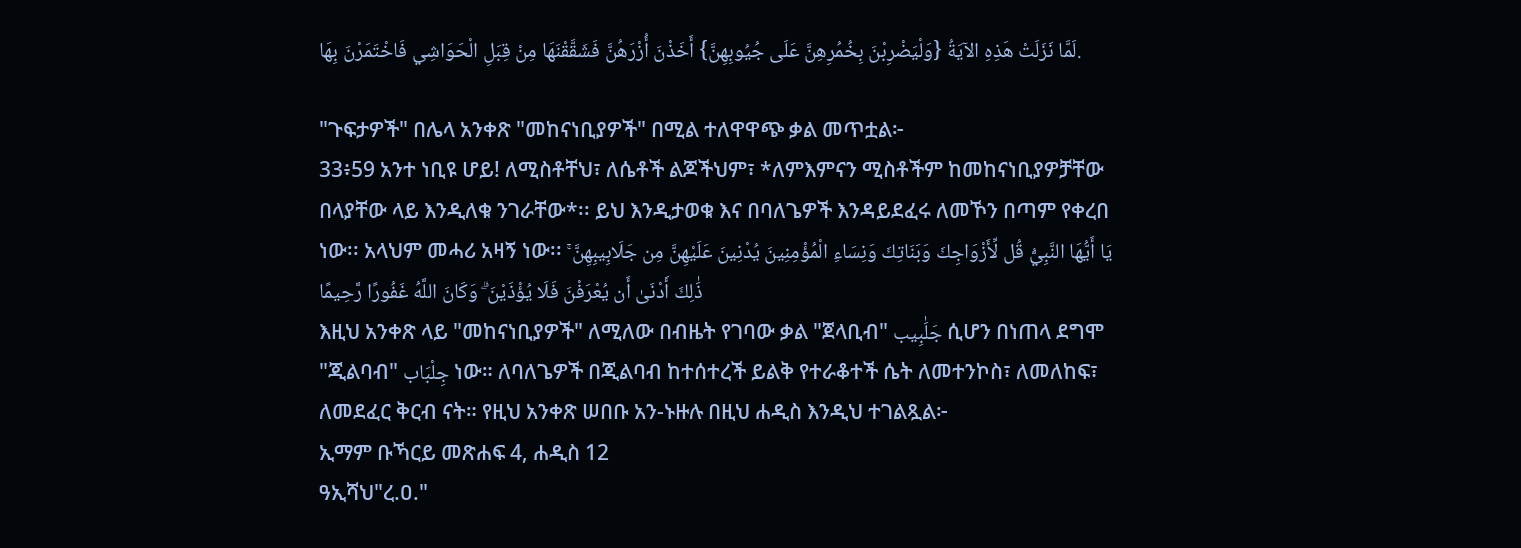لَمَّا نَزَلَتْ هَذِهِ الآيَةُ {وَلْيَضْرِبْنَ بِخُمُرِهِنَّ عَلَى جُيُوبِهِنَّ} أَخَذْنَ أُزْرَهُنَّ فَشَقَّقْنَهَا مِنْ قِبَلِ الْحَوَاشِي فَاخْتَمَرْنَ بِهَا.

"ጉፍታዎች" በሌላ አንቀጽ "መከናነቢያዎች" በሚል ተለዋዋጭ ቃል መጥቷል፦
33፥59 አንተ ነቢዩ ሆይ! ለሚስቶቸህ፣ ለሴቶች ልጆችህም፣ *ለምእምናን ሚስቶችም ከመከናነቢያዎቻቸው በላያቸው ላይ እንዲለቁ ንገራቸው*፡፡ ይህ እንዲታወቁ እና በባለጌዎች እንዳይደፈሩ ለመኾን በጣም የቀረበ ነው፡፡ አላህም መሓሪ አዛኝ ነው፡፡ يَا أَيُّهَا النَّبِيُّ قُل لِّأَزْوَاجِكَ وَبَنَاتِكَ وَنِسَاءِ الْمُؤْمِنِينَ يُدْنِينَ عَلَيْهِنَّ مِن جَلَابِيبِهِنَّ ۚ ذَٰلِكَ أَدْنَىٰ أَن يُعْرَفْنَ فَلَا يُؤْذَيْنَ ۗ وَكَانَ اللَّهُ غَفُورًا رَّحِيمًا
እዚህ አንቀጽ ላይ "መከናነቢያዎች" ለሚለው በብዜት የገባው ቃል "ጀላቢብ" جَلَٰبِيب ሲሆን በነጠላ ደግሞ "ጂልባብ" جِلْبَاب ነው። ለባለጌዎች በጂልባብ ከተሰተረች ይልቅ የተራቆተች ሴት ለመተንኮስ፣ ለመለከፍ፣ ለመደፈር ቅርብ ናት። የዚህ አንቀጽ ሠበቡ አን-ኑዙሉ በዚህ ሐዲስ እንዲህ ተገልጿል፦
ኢማም ቡኻርይ መጽሐፍ 4, ሐዲስ 12
ዓኢሻህ"ረ.ዐ."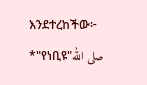እንደተረከችው፦ *"የነቢዩ"صلى الله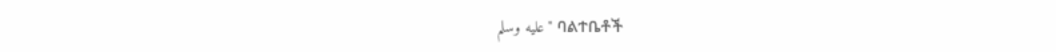عليه وسلم" ባልተቤቶች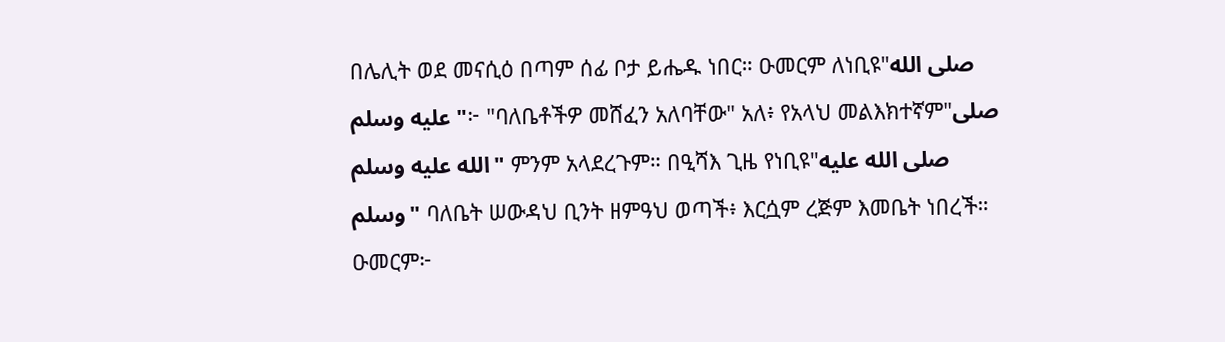በሌሊት ወደ መናሲዕ በጣም ሰፊ ቦታ ይሔዱ ነበር። ዑመርም ለነቢዩ"صلى الله عليه وسلم"፦ "ባለቤቶችዎ መሸፈን አለባቸው" አለ፥ የአላህ መልእክተኛም"صلى الله عليه وسلم" ምንም አላደረጉም። በዒሻእ ጊዜ የነቢዩ"صلى الله عليه وسلم" ባለቤት ሠውዳህ ቢንት ዘምዓህ ወጣች፥ እርሷም ረጅም እመቤት ነበረች። ዑመርም፦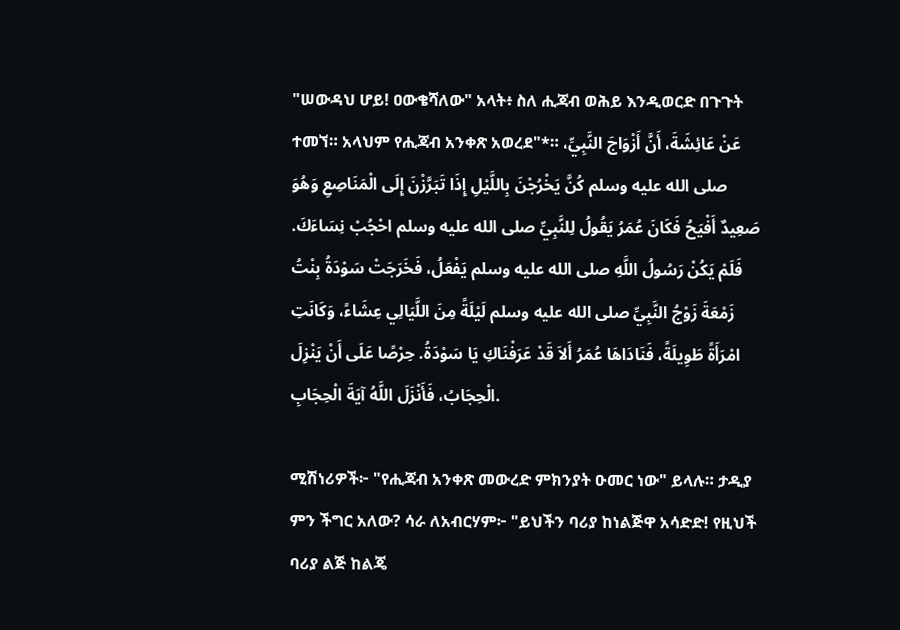"ሠውዳህ ሆይ! ዐውቄሻለው" አላት፥ ስለ ሒጃብ ወሕይ እንዲወርድ በጉጉት ተመኘ። አላህም የሒጃብ አንቀጽ አወረደ"*። عَنْ عَائِشَةَ، أَنَّ أَزْوَاجَ النَّبِيِّ، صلى الله عليه وسلم كُنَّ يَخْرُجْنَ بِاللَّيْلِ إِذَا تَبَرَّزْنَ إِلَى الْمَنَاصِعِ وَهُوَ صَعِيدٌ أَفْيَحُ فَكَانَ عُمَرُ يَقُولُ لِلنَّبِيِّ صلى الله عليه وسلم احْجُبْ نِسَاءَكَ. فَلَمْ يَكُنْ رَسُولُ اللَّهِ صلى الله عليه وسلم يَفْعَلُ، فَخَرَجَتْ سَوْدَةُ بِنْتُ زَمْعَةَ زَوْجُ النَّبِيِّ صلى الله عليه وسلم لَيْلَةً مِنَ اللَّيَالِي عِشَاءً، وَكَانَتِ امْرَأَةً طَوِيلَةً، فَنَادَاهَا عُمَرُ أَلاَ قَدْ عَرَفْنَاكِ يَا سَوْدَةُ. حِرْصًا عَلَى أَنْ يَنْزِلَ الْحِجَابُ، فَأَنْزَلَ اللَّهُ آيَةَ الْحِجَابِ.

ሚሽነሪዎች፦ "የሒጃብ አንቀጽ መውረድ ምክንያት ዑመር ነው" ይላሉ። ታዲያ ምን ችግር አለው? ሳራ ለአብርሃም፦ "ይህችን ባሪያ ከነልጅዋ አሳድድ! የዚህች ባሪያ ልጅ ከልጄ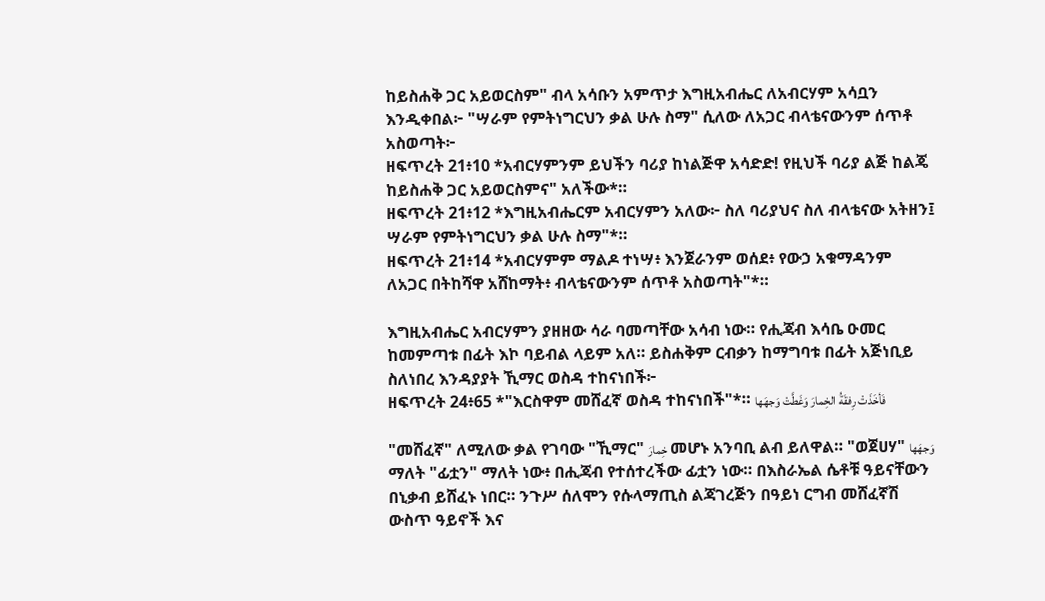ከይስሐቅ ጋር አይወርስም" ብላ አሳቡን አምጥታ እግዚአብሔር ለአብርሃም አሳቧን እንዲቀበል፦ "ሣራም የምትነግርህን ቃል ሁሉ ስማ" ሲለው ለአጋር ብላቴናውንም ሰጥቶ አስወጣት፦
ዘፍጥረት 21፥10 *አብርሃምንም ይህችን ባሪያ ከነልጅዋ አሳድድ! የዚህች ባሪያ ልጅ ከልጄ ከይስሐቅ ጋር አይወርስምና" አለችው*።
ዘፍጥረት 21፥12 *እግዚአብሔርም አብርሃምን አለው፦ ስለ ባሪያህና ስለ ብላቴናው አትዘን፤ ሣራም የምትነግርህን ቃል ሁሉ ስማ"*።
ዘፍጥረት 21፥14 *አብርሃምም ማልዶ ተነሣ፥ እንጀራንም ወሰደ፥ የውኃ አቁማዳንም ለአጋር በትከሻዋ አሸከማት፥ ብላቴናውንም ሰጥቶ አስወጣት"*።

እግዚአብሔር አብርሃምን ያዘዘው ሳራ ባመጣቸው አሳብ ነው። የሒጃብ እሳቤ ዑመር ከመምጣቱ በፊት እኮ ባይብል ላይም አለ። ይስሐቅም ርብቃን ከማግባቱ በፊት አጅነቢይ ስለነበረ እንዳያያት ኺማር ወስዳ ተከናነበች፦
ዘፍጥረት 24፥65 *"እርስዋም መሸፈኛ ወስዳ ተከናነበች"*። فَأخَذَتْ رِفقَةُ الخِمارَ وَغَطَّتْ وَجهَها

"መሸፈኛ" ለሚለው ቃል የገባው "ኺማር" خِمارَ መሆኑ አንባቢ ልብ ይለዋል። "ወጀሀሃ" وَجهَها ማለት "ፊቷን" ማለት ነው፥ በሒጃብ የተሰተረችው ፊቷን ነው። በእስራኤል ሴቶቹ ዓይናቸውን በኒቃብ ይሸፈኑ ነበር። ንጉሥ ሰለሞን የሱላማጢስ ልጃገረጅን በዓይነ ርግብ መሸፈኛሽ ውስጥ ዓይኖች እና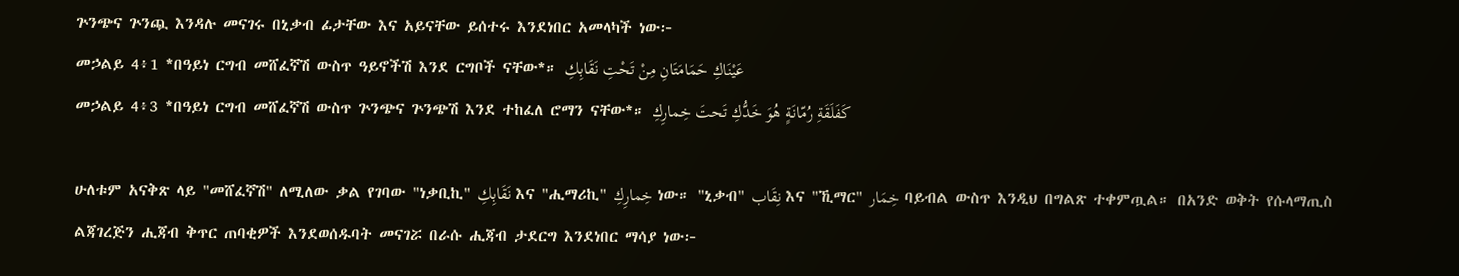ጕንጭና ጕንጯ እንዳሉ መናገሩ በኒቃብ ፊታቸው እና አይናቸው ይሰተሩ እንደነበር አመላካች ነው፦
መኃልይ 4፥1 *በዓይነ ርግብ መሸፈኛሽ ውስጥ ዓይኖችሽ እንደ ርግቦች ናቸው*። عَيْنَاكِ حَمَامَتَانِ مِنْ تَحْتِ نَقَابِكِ
መኃልይ 4፥3 *በዓይነ ርግብ መሸፈኛሽ ውስጥ ጕንጭና ጕንጭሽ እንደ ተከፈለ ሮማን ናቸው*። كَفَلَقَةِ رُمّانَةٍ هُوَ خَدُّكِ تَحتَ خِمارِكِ

ሁለቱም አናቅጽ ላይ "መሸፈኛሽ" ለሚለው ቃል የገባው "ነቃቢኪ" نَقَابِكِ እና "ሒማሪኪ" خِمارِكِ ነው። "ኒቃብ" نِقَاب እና "ኺማር" خِمَار ባይብል ውስጥ እንዲህ በግልጽ ተቀምጧል። በአንድ ወቅት የሱላማጢስ ልጃገረጅን ሒጃብ ቅጥር ጠባቂዎች እንደወሰዱባት መናገሯ በራሱ ሒጃብ ታደርግ እንደነበር ማሳያ ነው፦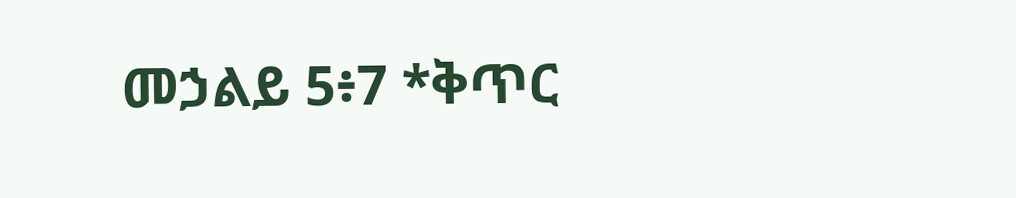መኃልይ 5፥7 *ቅጥር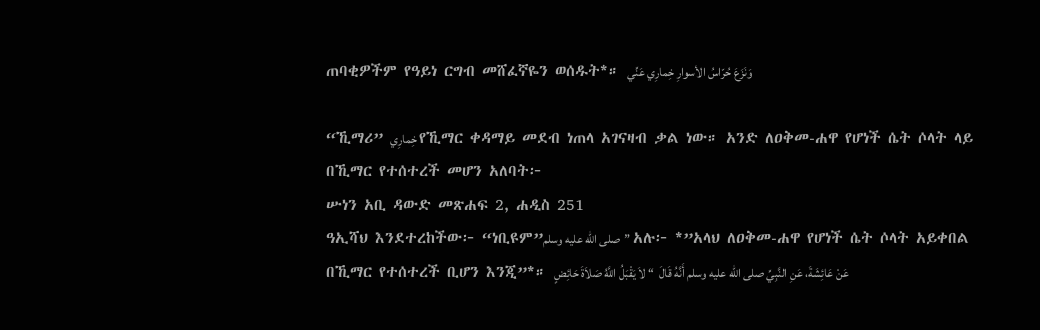ጠባቂዎችም የዓይነ ርግብ መሸፈኛዬን ወሰዱት*። وَنَزَعَ حُرّاسُ الأسوارِ خِمارِي عَنِّي

“ኺማሪ” خِمارِي የኺማር ቀዳማይ መደብ ነጠላ አገናዛብ ቃል ነው። አንድ ለዐቅመ-ሐዋ የሆነች ሴት ሶላት ላይ በኺማር የተሰተረች መሆን አለባት፦
ሡነን አቢ ዳውድ መጽሐፍ 2, ሐዲስ 251
ዓኢሻህ እንደተረከችው፦ “ነቢዩም”صلى الله عليه وسلم” አሉ፦ *”አላህ ለዐቅመ-ሐዋ የሆነች ሴት ሶላት አይቀበል በኺማር የተሰተረች ቢሆን እንጂ”*። عَنْ عَائِشَةَ، عَنِ النَّبِيِّ صلى الله عليه وسلم أَنَّهُ قَالَ  “ لاَ يَقْبَلُ اللَّهُ صَلاَةَ حَائِضٍ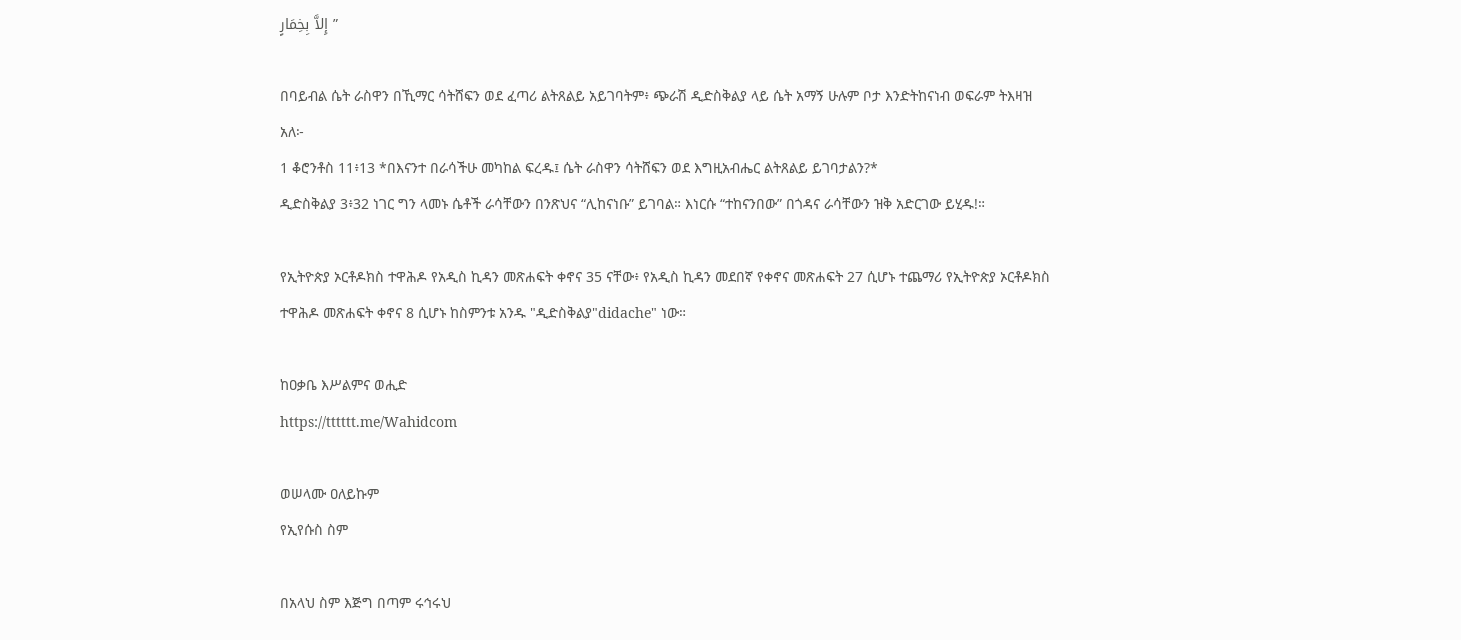إِلاَّ بِخِمَارٍ ”

በባይብል ሴት ራስዋን በኺማር ሳትሸፍን ወደ ፈጣሪ ልትጸልይ አይገባትም፥ ጭራሽ ዲድስቅልያ ላይ ሴት አማኝ ሁሉም ቦታ እንድትከናነብ ወፍራም ትእዛዝ አለ፦
1 ቆሮንቶስ 11፥13 *በእናንተ በራሳችሁ መካከል ፍረዱ፤ ሴት ራስዋን ሳትሸፍን ወደ እግዚአብሔር ልትጸልይ ይገባታልን?*
ዲድስቅልያ 3፥32 ነገር ግን ላመኑ ሴቶች ራሳቸውን በንጽህና “ሊከናነቡ” ይገባል። እነርሱ “ተከናንበው” በጎዳና ራሳቸውን ዝቅ አድርገው ይሂዱ!።

የኢትዮጵያ ኦርቶዶክስ ተዋሕዶ የአዲስ ኪዳን መጽሐፍት ቀኖና 35 ናቸው፥ የአዲስ ኪዳን መደበኛ የቀኖና መጽሐፍት 27 ሲሆኑ ተጨማሪ የኢትዮጵያ ኦርቶዶክስ ተዋሕዶ መጽሐፍት ቀኖና 8 ሲሆኑ ከስምንቱ አንዱ "ዲድስቅልያ"didache" ነው።

ከዐቃቤ እሥልምና ወሒድ
https://tttttt.me/Wahidcom

ወሠላሙ ዐለይኩም
የኢየሱስ ስም

በአላህ ስም እጅግ በጣም ሩኅሩህ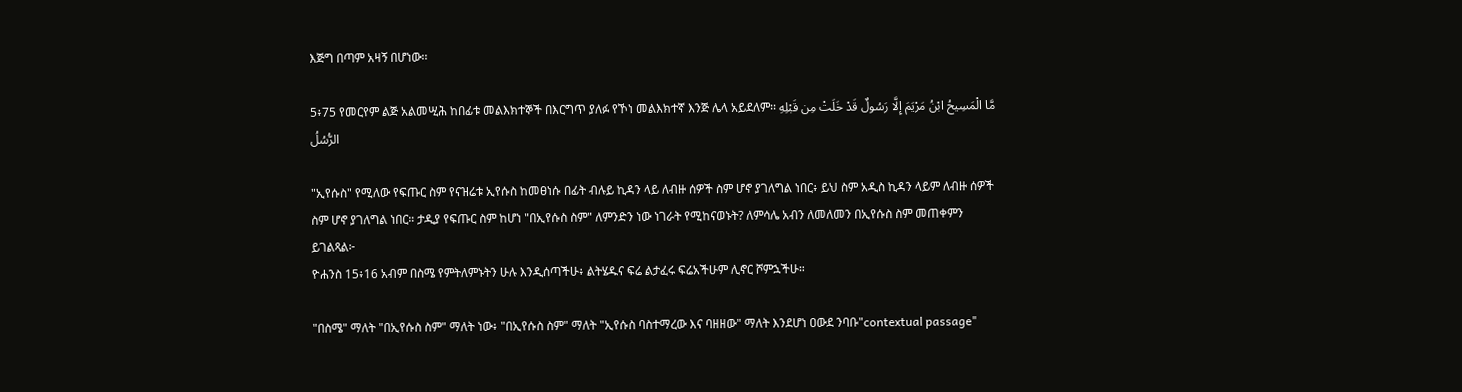እጅግ በጣም አዛኝ በሆነው፡፡

5፥75 የመርየም ልጅ አልመሢሕ ከበፊቱ መልእክተኞች በእርግጥ ያለፉ የኾነ መልእክተኛ እንጅ ሌላ አይደለም፡፡ مَّا الْمَسِيحُ ابْنُ مَرْيَمَ إِلَّا رَسُولٌ قَدْ خَلَتْ مِن قَبْلِهِ الرُّسُلُ

"ኢየሱስ" የሚለው የፍጡር ስም የናዝሬቱ ኢየሱስ ከመፀነሱ በፊት ብሉይ ኪዳን ላይ ለብዙ ሰዎች ስም ሆኖ ያገለግል ነበር፥ ይህ ስም አዲስ ኪዳን ላይም ለብዙ ሰዎች ስም ሆኖ ያገለግል ነበር። ታዲያ የፍጡር ስም ከሆነ "በኢየሱስ ስም" ለምንድን ነው ነገራት የሚከናወኑት? ለምሳሌ አብን ለመለመን በኢየሱስ ስም መጠቀምን ይገልጻል፦
ዮሐንስ 15፥16 አብም በስሜ የምትለምኑትን ሁሉ እንዲሰጣችሁ፥ ልትሄዱና ፍሬ ልታፈሩ ፍሬአችሁም ሊኖር ሾምኋችሁ።

"በስሜ" ማለት "በኢየሱስ ስም" ማለት ነው፥ "በኢየሱስ ስም" ማለት "ኢየሱስ ባስተማረው እና ባዘዘው" ማለት እንደሆነ ዐውደ ንባቡ"contextual passage"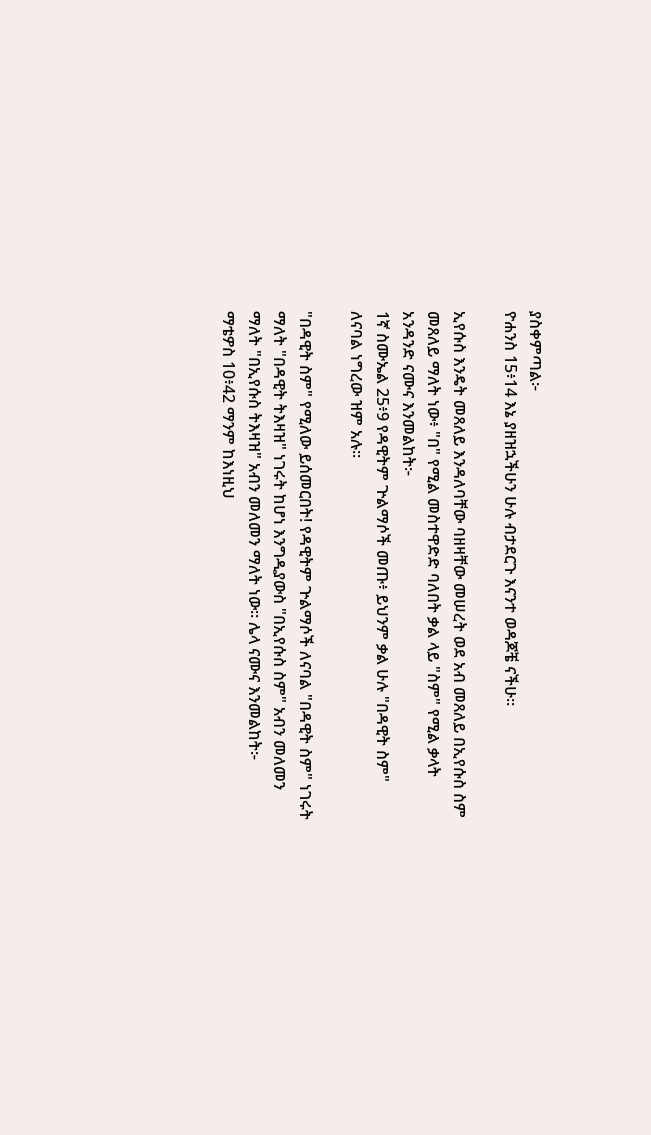ያስቀምጣል፦
ዮሐንስ 15፥14 እኔ ያዘዝኋችሁን ሁሉ ብታደርጉ እናንተ ወዳጆቼ ናችሁ።

ኢየሱስ እንዴት መጸለይ እንዳለባቸው ባዘዛቸው መሠረት ወደ አብ መጸለይ በኢየሱስ ስም መጸለይ ማለት ነው፥ "በ" የሚል መስተዋድድ ባለበት ቃል ላይ "ስም" የሚል ቃላት አንዳንድ ናሙና እንመልከት፦
1ኛ ስሙኤል 25፥9 የዳዊትም ጕልማሶች መጡ፥ ይህንም ቃል ሁሉ "በዳዊት ስም" ለናባል ነግረው ዝም አሉ።

"በዳዊት ስም" የሚለው ይሰመርበት! የዳዊትም ጕልማሶች ለናባል "በዳዊት ስም" ነገሩት ማለት "በዳዊት ትእዛዝ" ነገሩት ከሆነ እንግዲያውስ "በኢየሱስ ስም" አብን መለመን ማለት "በኢየሱስ ትእዛዝ" አብን መለመን ማለት ነው። ሌላ ናሙና እንመልከት፦
ማቴዎስ 10፥42 ማንም ከእነዚህ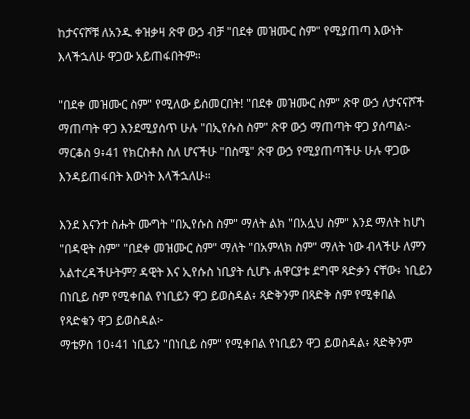ከታናናሾቹ ለአንዱ ቀዝቃዛ ጽዋ ውኃ ብቻ "በደቀ መዝሙር ስም" የሚያጠጣ እውነት እላችኋለሁ ዋጋው አይጠፋበትም።

"በደቀ መዝሙር ስም" የሚለው ይሰመርበት! "በደቀ መዝሙር ስም" ጽዋ ውኃ ለታናናሾች ማጠጣት ዋጋ እንደሚያሰጥ ሁሉ "በኢየሱስ ስም" ጽዋ ውኃ ማጠጣት ዋጋ ያሰጣል፦
ማርቆስ 9፥41 የክርስቶስ ስለ ሆናችሁ "በስሜ" ጽዋ ውኃ የሚያጠጣችሁ ሁሉ ዋጋው እንዳይጠፋበት እውነት እላችኋለሁ።

እንደ እናንተ ስሑት ሙግት "በኢየሱስ ስም" ማለት ልክ "በአሏህ ስም" እንደ ማለት ከሆነ "በዳዊት ስም" "በደቀ መዝሙር ስም" ማለት "በአምላክ ስም" ማለት ነው ብላችሁ ለምን አልተረዳችሁትም? ዳዊት እና ኢየሱስ ነቢያት ሲሆኑ ሐዋርያቱ ደግሞ ጻድቃን ናቸው፥ ነቢይን በነቢይ ስም የሚቀበል የነቢይን ዋጋ ይወስዳል፥ ጻድቅንም በጻድቅ ስም የሚቀበል የጻድቁን ዋጋ ይወስዳል፦
ማቴዎስ 10፥41 ነቢይን "በነቢይ ስም" የሚቀበል የነቢይን ዋጋ ይወስዳል፥ ጻድቅንም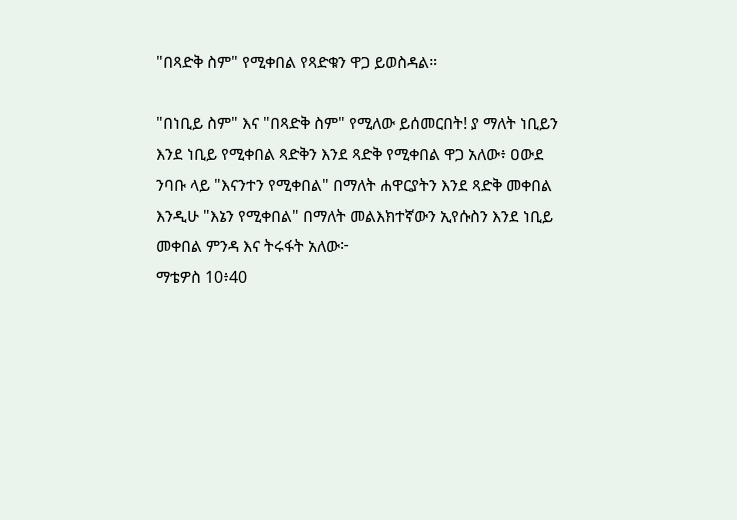"በጻድቅ ስም" የሚቀበል የጻድቁን ዋጋ ይወስዳል።

"በነቢይ ስም" እና "በጻድቅ ስም" የሚለው ይሰመርበት! ያ ማለት ነቢይን እንደ ነቢይ የሚቀበል ጻድቅን እንደ ጻድቅ የሚቀበል ዋጋ አለው፥ ዐውደ ንባቡ ላይ "እናንተን የሚቀበል" በማለት ሐዋርያትን እንደ ጻድቅ መቀበል እንዲሁ "እኔን የሚቀበል" በማለት መልእክተኛውን ኢየሱስን እንደ ነቢይ መቀበል ምንዳ እና ትሩፋት አለው፦
ማቴዎስ 10፥40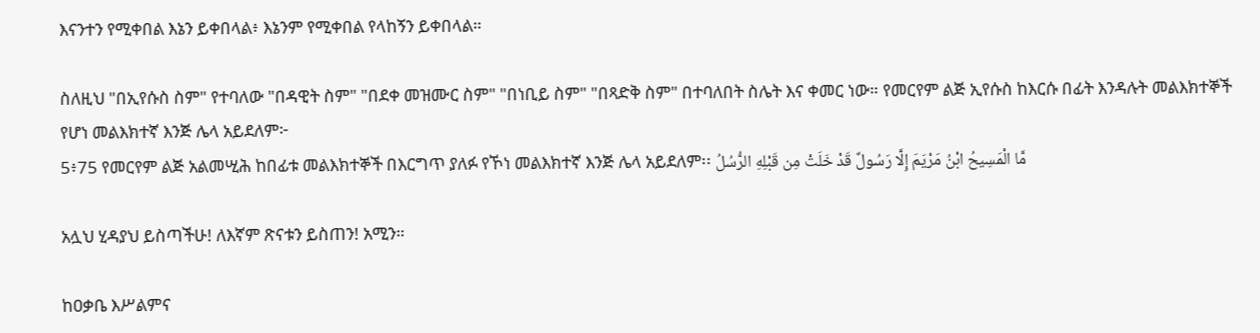እናንተን የሚቀበል እኔን ይቀበላል፥ እኔንም የሚቀበል የላከኝን ይቀበላል።

ስለዚህ "በኢየሱስ ስም" የተባለው "በዳዊት ስም" "በደቀ መዝሙር ስም" "በነቢይ ስም" "በጻድቅ ስም" በተባለበት ስሌት እና ቀመር ነው። የመርየም ልጅ ኢየሱስ ከእርሱ በፊት እንዳሉት መልእክተኞች የሆነ መልእክተኛ እንጅ ሌላ አይደለም፦
5፥75 የመርየም ልጅ አልመሢሕ ከበፊቱ መልእክተኞች በእርግጥ ያለፉ የኾነ መልእክተኛ እንጅ ሌላ አይደለም፡፡ مَّا الْمَسِيحُ ابْنُ مَرْيَمَ إِلَّا رَسُولٌ قَدْ خَلَتْ مِن قَبْلِهِ الرُّسُلُ

አሏህ ሂዳያህ ይስጣችሁ! ለእኛም ጽናቱን ይስጠን! አሚን።

ከዐቃቤ እሥልምና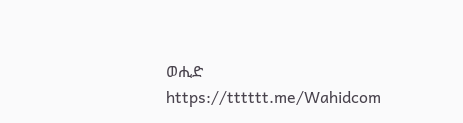ወሒድ
https://tttttt.me/Wahidcom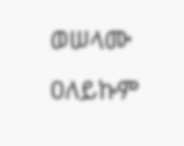ወሠላሙ ዐለይኩም